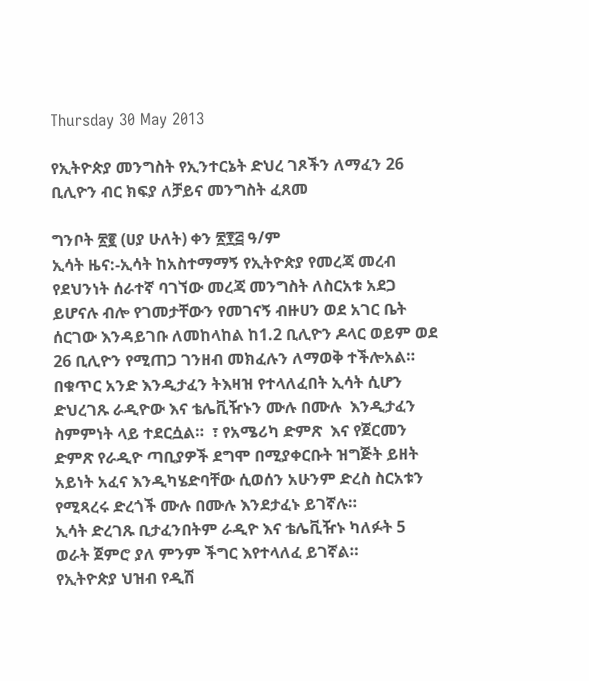Thursday 30 May 2013

የኢትዮጵያ መንግስት የኢንተርኔት ድህረ ገጾችን ለማፈን 26 ቢሊዮን ብር ክፍያ ለቻይና መንግስት ፈጸመ

ግንቦት ፳፪ (ሀያ ሁለት) ቀን ፳፻፭ ዓ/ም
ኢሳት ዜና:-ኢሳት ከአስተማማኝ የኢትዮጵያ የመረጃ መረብ የደህንነት ሰራተኛ ባገኘው መረጃ መንግስት ለስርአቱ አደጋ ይሆናሉ ብሎ የገመታቸውን የመገናኝ ብዙሀን ወደ አገር ቤት ሰርገው እንዳይገቡ ለመከላከል ከ1.2 ቢሊዮን ዶላር ወይም ወደ 26 ቢሊዮን የሚጠጋ ገንዘብ መክፈሉን ለማወቅ ተችሎአል።
በቁጥር አንድ እንዲታፈን ትእዛዝ የተላለፈበት ኢሳት ሲሆን ድህረገጹ ራዲዮው እና ቴሌቪዥኑን ሙሉ በሙሉ  እንዲታፈን ስምምነት ላይ ተደርሷል።  ፣ የአሜሪካ ድምጽ  እና የጀርመን ድምጽ የራዲዮ ጣቢያዎች ደግሞ በሚያቀርቡት ዝግጅት ይዘት አይነት አፈና እንዲካሄድባቸው ሲወሰን አሁንም ድረስ ስርአቱን የሚጻረሩ ድረጎች ሙሉ በሙሉ እንደታፈኑ ይገኛሉ።
ኢሳት ድረገጹ ቢታፈንበትም ራዲዮ እና ቴሌቪዥኑ ካለፉት 5 ወራት ጀምሮ ያለ ምንም ችግር እየተላለፈ ይገኛል።
የኢትዮጵያ ህዝብ የዲሽ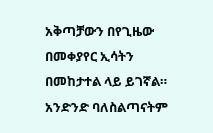አቅጣቻውን በየጊዜው በመቀያየር ኢሳትን በመከታተል ላይ ይገኛል። አንድንድ ባለስልጣናትም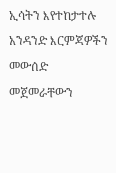ኢሳትን እየተከታተሉ አንዳንድ እርምጃዎችን መውሰድ መጀመራቸውን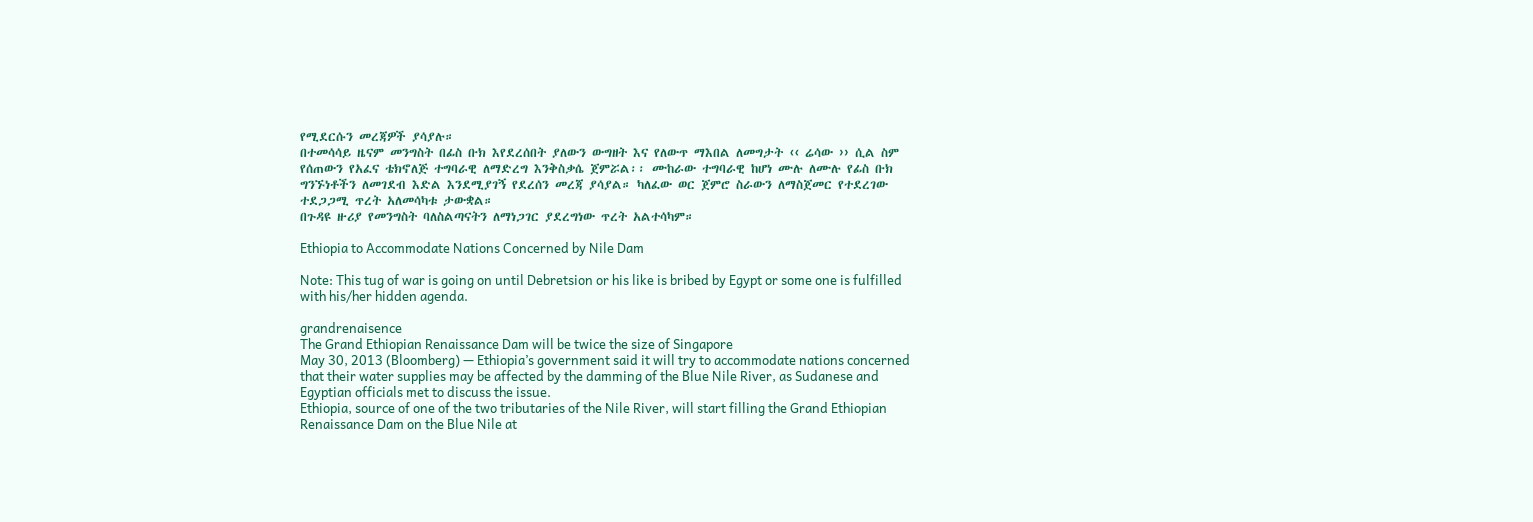የሚደርሱን መረጃዎች ያሳያሉ።
በተመሳሳይ ዜናም መንግስት በፊስ ቡክ እየደረሰበት ያለውን ውግዘት እና የለውጥ ማእበል ለመግታት ‹‹ ሬሳው ›› ሲል ስም የሰጠውን የአፈና ቴክኖለጅ ተግባራዊ ለማድረግ እንቅስቃሴ ጀምሯል፡፡ ሙከራው ተግባራዊ ከሆነ ሙሉ ለሙሉ የፊስ ቡክ ግንኙነቶችን ለመገደብ እድል እንደሚያገኝ የደረሰን መረጃ ያሳያል። ካለፈው ወር ጀምሮ ስራውን ለማስጀመር የተደረገው ተደጋጋሚ ጥረት አለመሳካቱ ታውቋል።
በጉዳዩ ዙሪያ የመንግስት ባለስልጣናትን ለማነጋገር ያደረግነው ጥረት አልተሳካም።

Ethiopia to Accommodate Nations Concerned by Nile Dam

Note: This tug of war is going on until Debretsion or his like is bribed by Egypt or some one is fulfilled with his/her hidden agenda.

grandrenaisence
The Grand Ethiopian Renaissance Dam will be twice the size of Singapore
May 30, 2013 (Bloomberg) — Ethiopia’s government said it will try to accommodate nations concerned that their water supplies may be affected by the damming of the Blue Nile River, as Sudanese and Egyptian officials met to discuss the issue.
Ethiopia, source of one of the two tributaries of the Nile River, will start filling the Grand Ethiopian Renaissance Dam on the Blue Nile at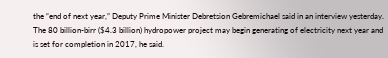the “end of next year,” Deputy Prime Minister Debretsion Gebremichael said in an interview yesterday. The 80 billion-birr ($4.3 billion) hydropower project may begin generating of electricity next year and is set for completion in 2017, he said.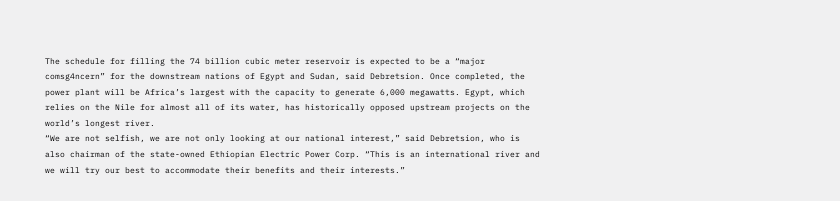The schedule for filling the 74 billion cubic meter reservoir is expected to be a “major comsg4ncern” for the downstream nations of Egypt and Sudan, said Debretsion. Once completed, the power plant will be Africa’s largest with the capacity to generate 6,000 megawatts. Egypt, which relies on the Nile for almost all of its water, has historically opposed upstream projects on the world’s longest river.
“We are not selfish, we are not only looking at our national interest,” said Debretsion, who is also chairman of the state-owned Ethiopian Electric Power Corp. “This is an international river and we will try our best to accommodate their benefits and their interests.”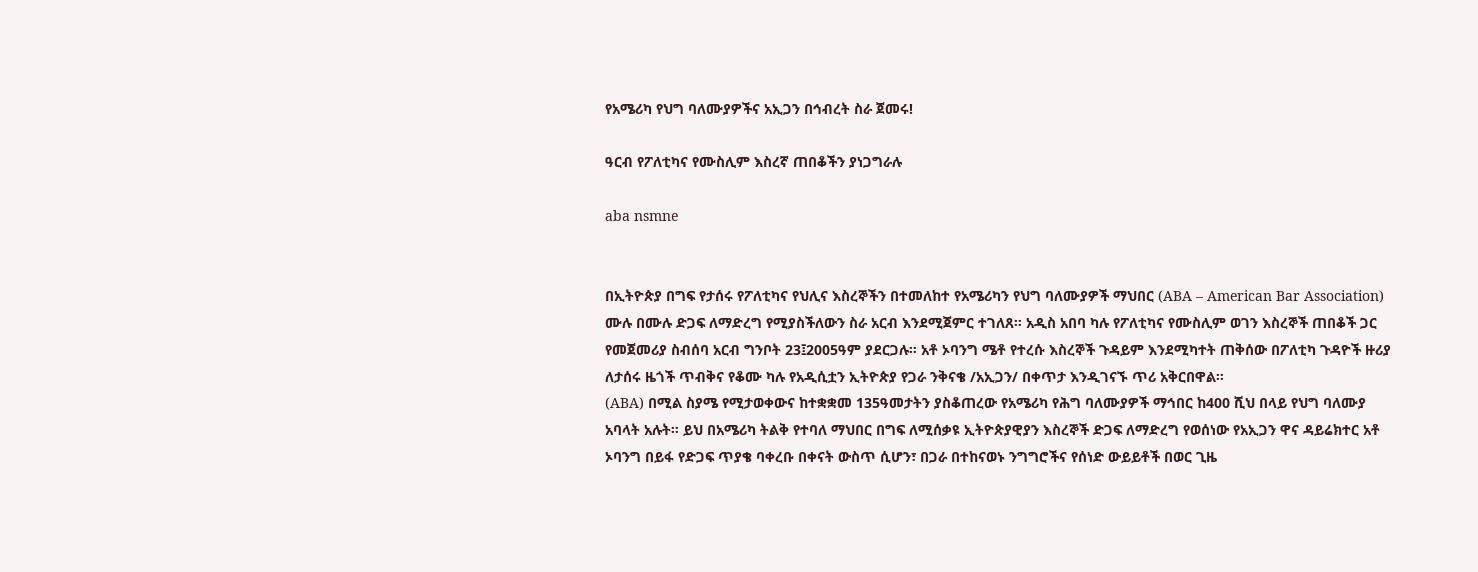የአሜሪካ የህግ ባለሙያዎችና አኢጋን በኅብረት ስራ ጀመሩ!

ዓርብ የፖለቲካና የሙስሊም እስረኛ ጠበቆችን ያነጋግራሉ

aba nsmne


በኢትዮጵያ በግፍ የታሰሩ የፖለቲካና የህሊና እስረኞችን በተመለከተ የአሜሪካን የህግ ባለሙያዎች ማህበር (ABA – American Bar Association) ሙሉ በሙሉ ድጋፍ ለማድረግ የሚያስችለውን ስራ አርብ እንደሚጀምር ተገለጸ። አዲስ አበባ ካሉ የፖለቲካና የሙስሊም ወገን እስረኞች ጠበቆች ጋር የመጀመሪያ ስብሰባ አርብ ግንቦት 23፤2005ዓም ያደርጋሉ። አቶ ኦባንግ ሜቶ የተረሱ እስረኞች ጉዳይም እንደሚካተት ጠቅሰው በፖለቲካ ጉዳዮች ዙሪያ ለታሰሩ ዜጎች ጥብቅና የቆሙ ካሉ የአዲሲቷን ኢትዮጵያ የጋራ ንቅናቄ /አኢጋን/ በቀጥታ እንዲገናኙ ጥሪ አቅርበዋል።
(ABA) በሚል ስያሜ የሚታወቀውና ከተቋቋመ 135ዓመታትን ያስቆጠረው የአሜሪካ የሕግ ባለሙያዎች ማኅበር ከ400 ሺህ በላይ የህግ ባለሙያ አባላት አሉት። ይህ በአሜሪካ ትልቅ የተባለ ማህበር በግፍ ለሚሰቃዩ ኢትዮጵያዊያን እስረኞች ድጋፍ ለማድረግ የወሰነው የአኢጋን ዋና ዳይሬክተር አቶ ኦባንግ በይፋ የድጋፍ ጥያቄ ባቀረቡ በቀናት ውስጥ ሲሆን፣ በጋራ በተከናወኑ ንግግሮችና የሰነድ ውይይቶች በወር ጊዜ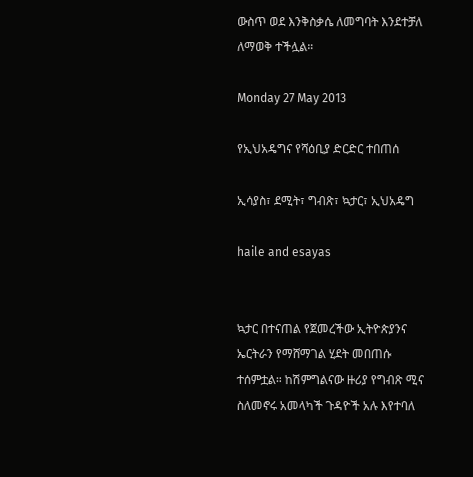ውስጥ ወደ እንቅስቃሴ ለመግባት እንደተቻለ ለማወቅ ተችሏል።

Monday 27 May 2013

የኢህአዴግና የሻዕቢያ ድርድር ተበጠሰ

ኢሳያስ፣ ደሚት፣ ግብጽ፣ ኳታር፣ ኢህአዴግ

haile and esayas


ኳታር በተናጠል የጀመረችው ኢትዮጵያንና ኤርትራን የማሸማገል ሂደት መበጠሱ ተሰምቷል። ከሽምግልናው ዙሪያ የግብጽ ሚና ስለመኖሩ አመላካች ጉዳዮች አሉ እየተባለ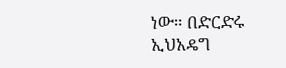ነው። በድርድሩ ኢህአዴግ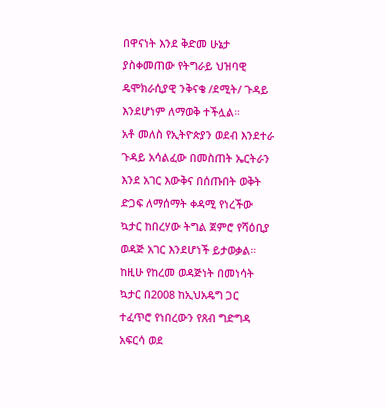በዋናነት እንደ ቅድመ ሁኔታ ያስቀመጠው የትግራይ ህዝባዊ ዴሞክራሲያዊ ንቅናቄ /ደሚት/ ጉዳይ እንደሆነም ለማወቅ ተችሏል።
አቶ መለስ የኢትዮጵያን ወደብ እንደተራ ጉዳይ አሳልፈው በመስጠት ኤርትራን እንደ አገር እውቅና በሰጡበት ወቅት ድጋፍ ለማሰማት ቀዳሚ የነረችው ኳታር ከበረሃው ትግል ጀምሮ የሻዕቢያ ወዳጅ አገር እንደሆነች ይታወቃል።
ከዚሁ የከረመ ወዳጅነት በመነሳት ኳታር በ2008 ከኢህአዴግ ጋር ተፈጥሮ የነበረውን የጸብ ግድግዳ አፍርሳ ወደ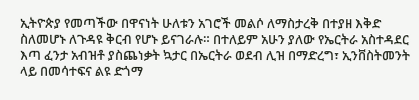ኢትዮጵያ የመጣችው በዋናነት ሁለቱን አገሮች መልሶ ለማስታረቅ በተያዘ እቅድ ስለመሆኑ ለጉዳዩ ቅርብ የሆኑ ይናገራሉ። በተለይም አሁን ያለው የኤርትራ አስተዳደር እጣ ፈንታ አብዝቶ ያስጨነቃት ኳታር በኤርትራ ወደብ ሊዝ በማድረግ፣ ኢንቨስትመንት ላይ በመሳተፍና ልዩ ድጎማ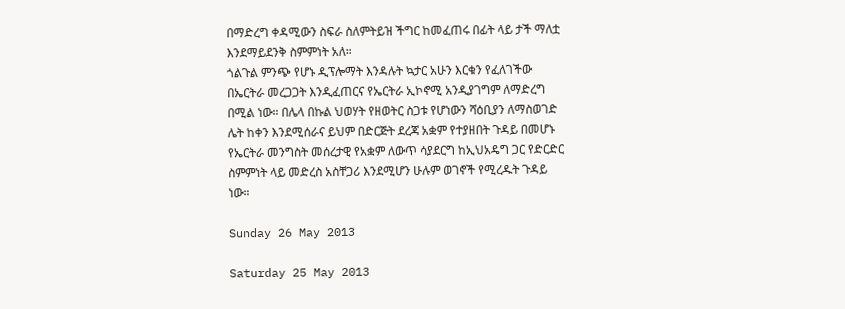በማድረግ ቀዳሚውን ስፍራ ስለምትይዝ ችግር ከመፈጠሩ በፊት ላይ ታች ማለቷ እንደማይደንቅ ስምምነት አለ።
ጎልጉል ምንጭ የሆኑ ዲፕሎማት እንዳሉት ኳታር አሁን እርቁን የፈለገችው በኤርትራ መረጋጋት እንዲፈጠርና የኤርትራ ኢኮኖሚ አንዲያገግም ለማድረግ በሚል ነው። በሌላ በኩል ህወሃት የዘወትር ስጋቱ የሆነውን ሻዕቢያን ለማስወገድ ሌት ከቀን እንደሚሰራና ይህም በድርጅት ደረጃ አቋም የተያዘበት ጉዳይ በመሆኑ የኤርትራ መንግስት መሰረታዊ የአቋም ለውጥ ሳያደርግ ከኢህአዴግ ጋር የድርድር ስምምነት ላይ መድረስ አስቸጋሪ እንደሚሆን ሁሉም ወገኖች የሚረዱት ጉዳይ ነው።

Sunday 26 May 2013

Saturday 25 May 2013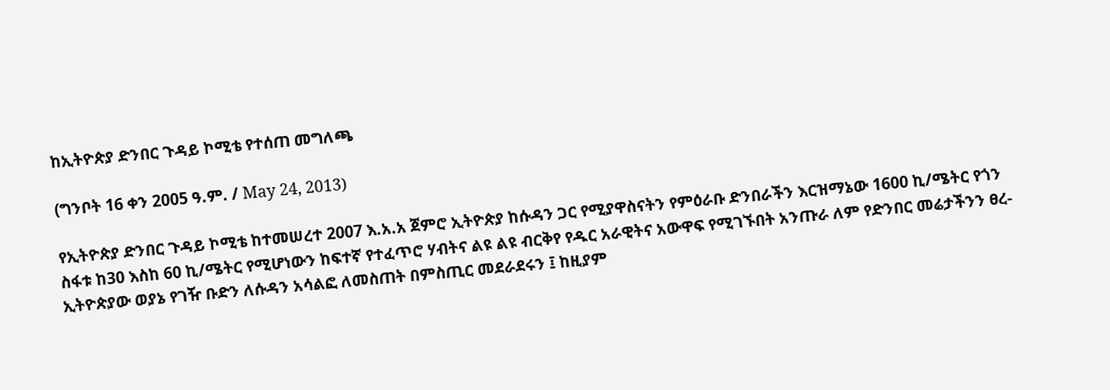ከኢትዮጵያ ድንበር ጉዳይ ኮሚቴ የተሰጠ መግለጫ

(ግንቦት 16 ቀን 2005 ዓ.ም. / May 24, 2013)

የኢትዮጵያ ድንበር ጉዳይ ኮሚቴ ከተመሠረተ 2007 እ.አ.አ ጀምሮ ኢትዮጵያ ከሱዳን ጋር የሚያዋስናትን የምዕራቡ ድንበራችን እርዝማኔው 1600 ኪ/ሜትር የጎን ስፋቱ ከ30 እስከ 60 ኪ/ሜትር የሚሆነውን ከፍተኛ የተፈጥሮ ሃብትና ልዩ ልዩ ብርቅየ የዱር አራዊትና አውዋፍ የሚገኙበት አንጡራ ለም የድንበር መሬታችንን ፀረ-ኢትዮጵያው ወያኔ የገዥ ቡድን ለሱዳን አሳልፎ ለመስጠት በምስጢር መደራደሩን ፤ ከዚያም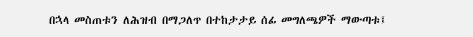በኋላ መስጠቱን ለሕዝብ በማጋለጥ በተከታታይ ሰፊ መግለጫዎች ማውጣቱ፤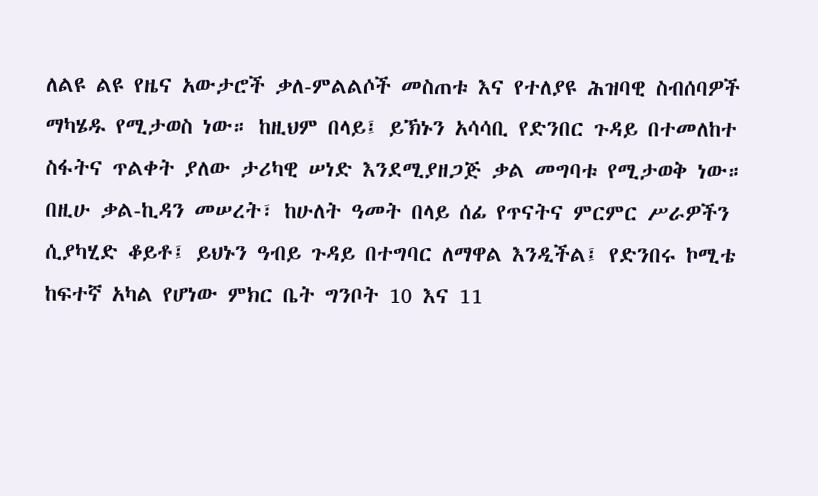ለልዩ ልዩ የዜና አውታሮች ቃለ-ምልልሶች መስጠቱ እና የተለያዩ ሕዝባዊ ስብሰባዎች ማካሄዱ የሚታወስ ነው። ከዚህም በላይ፤ ይኽኑን አሳሳቢ የድንበር ጉዳይ በተመለከተ ስፋትና ጥልቀት ያለው ታሪካዊ ሠነድ እንደሚያዘጋጅ ቃል መግባቱ የሚታወቅ ነው።
በዚሁ ቃል-ኪዳን መሠረት፣ ከሁለት ዓመት በላይ ሰፊ የጥናትና ምርምር ሥራዎችን ሲያካሂድ ቆይቶ፤ ይህኑን ዓብይ ጉዳይ በተግባር ለማዋል እንዲችል፤ የድንበሩ ኮሚቴ ከፍተኛ አካል የሆነው ምክር ቤት ግንቦት 10 እና 11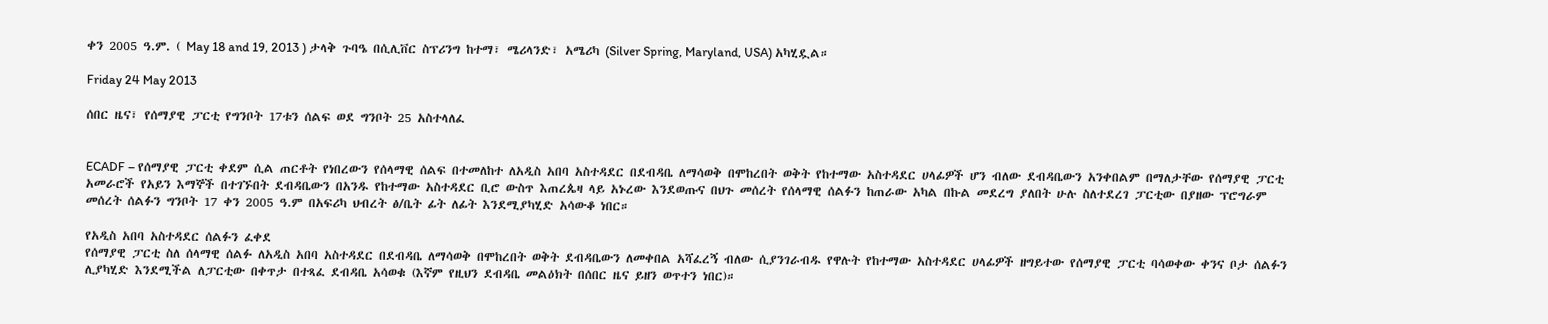ቀን 2005 ዓ.ም. ( May 18 and 19, 2013 ) ታላቅ ጉባዔ በሲሊቨር ስፕሪንግ ከተማ፣ ሜሪላንድ፣ አሜሪካ (Silver Spring, Maryland, USA) አካሂዷል።

Friday 24 May 2013

ሰበር ዜና፣ የሰማያዊ ፓርቲ የግንቦት 17ቱን ሰልፍ ወደ ግንቦት 25 አስተላለፈ


ECADF – የሰማያዊ ፓርቲ ቀደም ሲል ጠርቶት የነበረውን የሰላማዊ ሰልፍ በተመለከተ ለአዲስ አበባ አስተዳደር በደብዳቤ ለማሳወቅ በሞከረበት ወቅት የከተማው አስተዳደር ሀላፊዎች ሆን ብለው ደብዳቤውን አንቀበልም በማለታቸው የሰማያዊ ፓርቲ አመራሮች የአይን እማኞች በተገኙበት ደብዳቤውን በአንዱ የከተማው አስተዳደር ቢሮ ውስጥ እጠረጴዛ ላይ አኑረው እንደወጡና በህጉ መሰረት የሰላማዊ ሰልፉን ከጠራው አካል በኩል መደረግ ያለበት ሁሉ ስለተደረገ ፓርቲው በያዘው ፕሮግራም መሰረት ሰልፉን ግንቦት 17 ቀን 2005 ዓ.ም በአፍሪካ ህብረት ፅ/ቤት ፊት ለፊት እንደሚያካሂድ አሳውቆ ነበር።

የአዲስ አበባ አስተዳደር ሰልፉን ፈቀደ
የሰማያዊ ፓርቲ ስለ ሰላማዊ ሰልፉ ለአዲስ አበባ አስተዳደር በደብዳቤ ለማሳወቅ በሞከረበት ወቅት ደብዳቤውን ለመቀበል አሻፈረኝ ብለው ሲያንገራብዱ የዋሉት የከተማው አስተዳደር ሀላፊዎች ዘግይተው የሰማያዊ ፓርቲ ባሳወቀው ቀንና ቦታ ሰልፉን ሊያካሂድ እንደሚችል ለፓርቲው በቀጥታ በተጻፈ ደብዳቤ አሳወቁ (እኛም የዚህን ደብዳቤ መልዕክት በሰበር ዜና ይዘን ወጥተን ነበር)።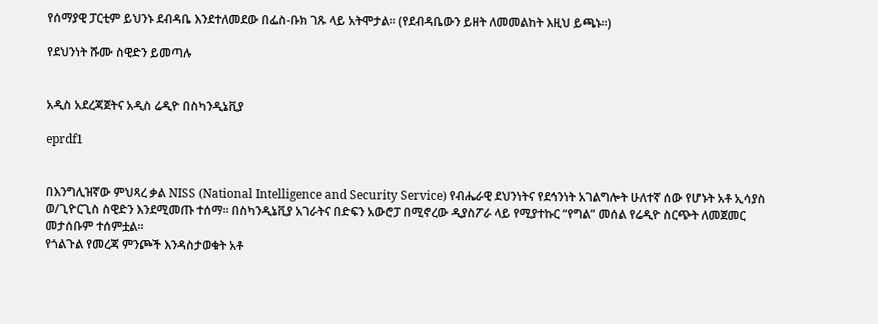የሰማያዊ ፓርቲም ይህንኑ ደብዳቤ እንደተለመደው በፌስ-ቡክ ገጹ ላይ አትሞታል። (የደብዳቤውን ይዘት ለመመልከት እዚህ ይጫኑ።)

የደህንነት ሹሙ ስዊድን ይመጣሉ


አዲስ አደረጃጀትና አዲስ ሬዲዮ በስካንዲኔቪያ

eprdf1


በእንግሊዝኛው ምህጻረ ቃል NISS (National Intelligence and Security Service) የብሔራዊ ደህንነትና የደኅንነት አገልግሎት ሁለተኛ ሰው የሆኑት አቶ ኢሳያስ ወ/ጊዮርጊስ ስዊድን እንደሚመጡ ተሰማ። በስካንዲኔቪያ አገራትና በድፍን አውሮፓ በሚኖረው ዲያስፖራ ላይ የሚያተኩር “የግል” መሰል የሬዲዮ ስርጭት ለመጀመር መታሰቡም ተሰምቷል።
የጎልጉል የመረጃ ምንጮች እንዳስታወቁት አቶ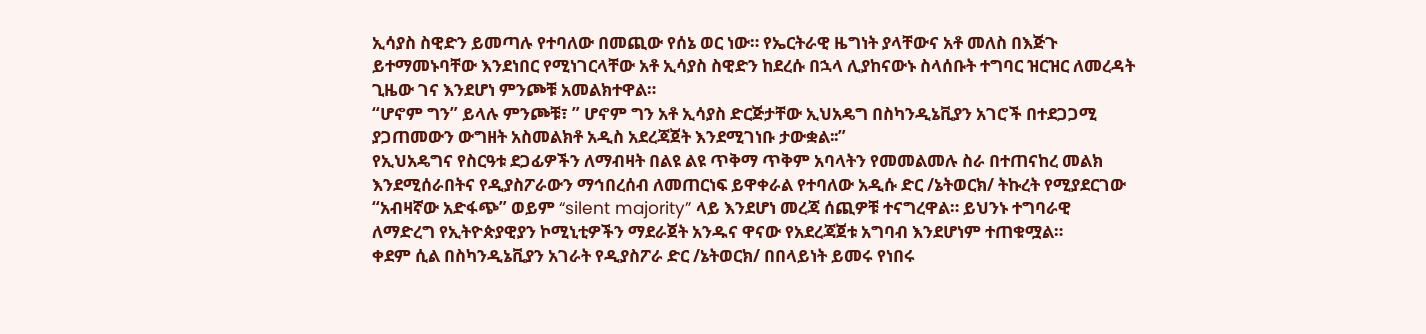ኢሳያስ ስዊድን ይመጣሉ የተባለው በመጪው የሰኔ ወር ነው። የኤርትራዊ ዜግነት ያላቸውና አቶ መለስ በእጅጉ ይተማመኑባቸው እንደነበር የሚነገርላቸው አቶ ኢሳያስ ስዊድን ከደረሱ በኋላ ሊያከናውኑ ስላሰቡት ተግባር ዝርዝር ለመረዳት ጊዜው ገና እንደሆነ ምንጮቹ አመልክተዋል።
“ሆኖም ግን” ይላሉ ምንጮቹ፣ ” ሆኖም ግን አቶ ኢሳያስ ድርጅታቸው ኢህአዴግ በስካንዲኔቪያን አገሮች በተደጋጋሚ ያጋጠመውን ውግዘት አስመልክቶ አዲስ አደረጃጀት እንደሚገነቡ ታውቋል፡፡”
የኢህአዴግና የስርዓቱ ደጋፊዎችን ለማብዛት በልዩ ልዩ ጥቅማ ጥቅም አባላትን የመመልመሉ ስራ በተጠናከረ መልክ እንደሚሰራበትና የዲያስፖራውን ማኅበረሰብ ለመጠርነፍ ይዋቀራል የተባለው አዲሱ ድር /ኔትወርክ/ ትኩረት የሚያደርገው “አብዛኛው አድፋጭ” ወይም “silent majority” ላይ እንደሆነ መረጃ ሰጪዎቹ ተናግረዋል። ይህንኑ ተግባራዊ ለማድረግ የኢትዮጵያዊያን ኮሚኒቲዎችን ማደራጀት አንዱና ዋናው የአደረጃጀቱ አግባብ እንደሆነም ተጠቁሟል።
ቀደም ሲል በስካንዲኔቪያን አገራት የዲያስፖራ ድር /ኔትወርክ/ በበላይነት ይመሩ የነበሩ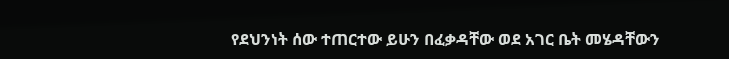የደህንነት ሰው ተጠርተው ይሁን በፈቃዳቸው ወደ አገር ቤት መሄዳቸውን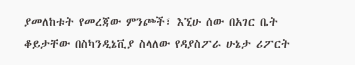ያመለከቱት የመረጃው ምንጮች፣ እኚሁ ሰው በአገር ቤት ቆይታቸው በስካንዲኔቪያ ስላለው የዳያስፖራ ሁኔታ ሪፖርት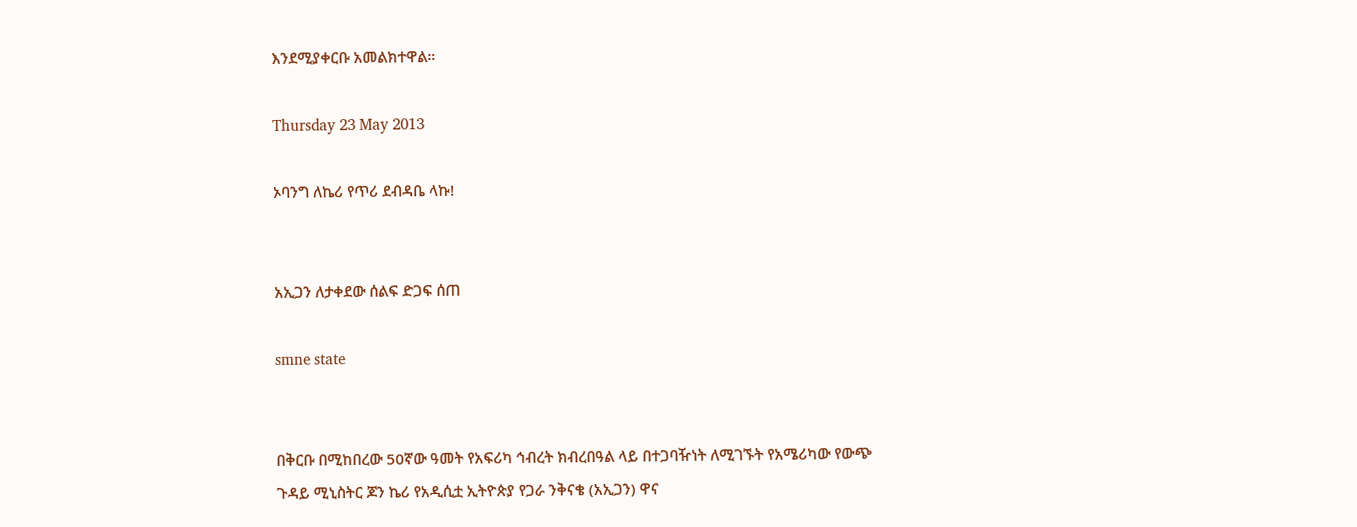እንደሚያቀርቡ አመልክተዋል።

Thursday 23 May 2013

ኦባንግ ለኬሪ የጥሪ ደብዳቤ ላኩ!


አኢጋን ለታቀደው ሰልፍ ድጋፍ ሰጠ

smne state


በቅርቡ በሚከበረው 50ኛው ዓመት የአፍሪካ ኅብረት ክብረበዓል ላይ በተጋባዥነት ለሚገኙት የአሜሪካው የውጭ ጉዳይ ሚኒስትር ጆን ኬሪ የአዲሲቷ ኢትዮጵያ የጋራ ንቅናቄ (አኢጋን) ዋና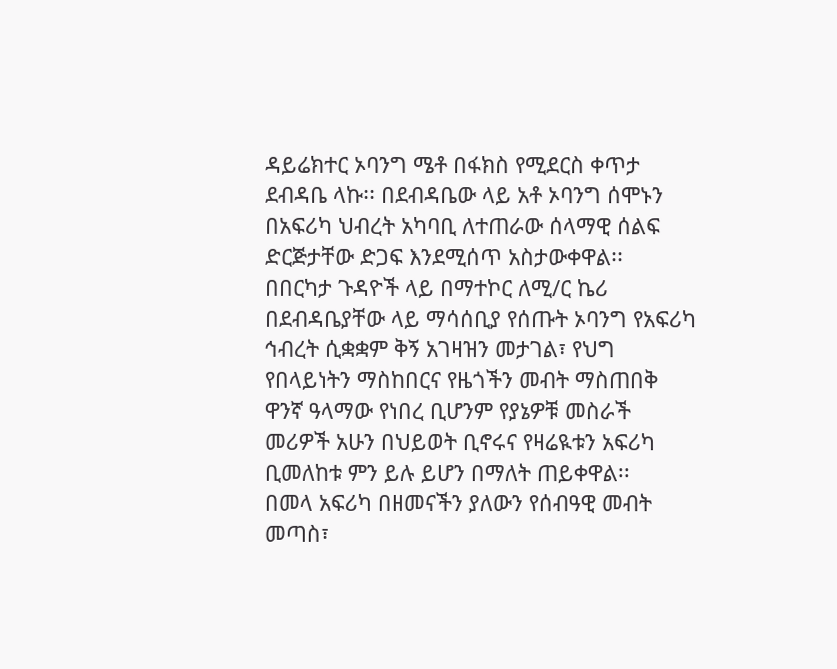ዳይሬክተር ኦባንግ ሜቶ በፋክስ የሚደርስ ቀጥታ ደብዳቤ ላኩ፡፡ በደብዳቤው ላይ አቶ ኦባንግ ሰሞኑን በአፍሪካ ህብረት አካባቢ ለተጠራው ሰላማዊ ሰልፍ ድርጅታቸው ድጋፍ እንደሚሰጥ አስታውቀዋል፡፡
በበርካታ ጉዳዮች ላይ በማተኮር ለሚ/ር ኬሪ በደብዳቤያቸው ላይ ማሳሰቢያ የሰጡት ኦባንግ የአፍሪካ ኅብረት ሲቋቋም ቅኝ አገዛዝን መታገል፣ የህግ የበላይነትን ማስከበርና የዜጎችን መብት ማስጠበቅ ዋንኛ ዓላማው የነበረ ቢሆንም የያኔዎቹ መስራች መሪዎች አሁን በህይወት ቢኖሩና የዛሬዪቱን አፍሪካ ቢመለከቱ ምን ይሉ ይሆን በማለት ጠይቀዋል፡፡
በመላ አፍሪካ በዘመናችን ያለውን የሰብዓዊ መብት መጣስ፣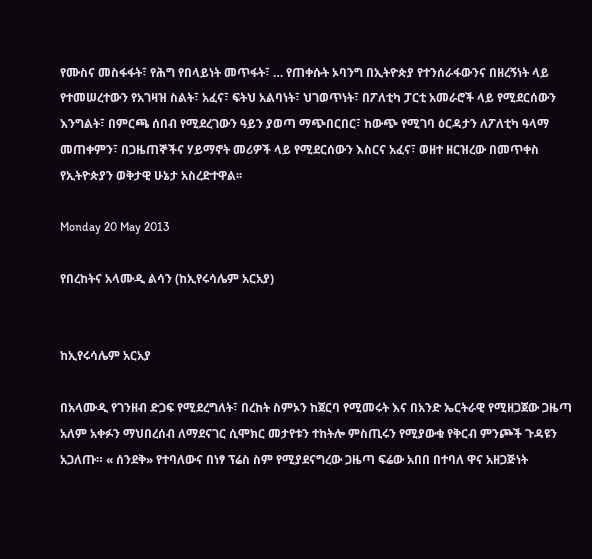የሙስና መስፋፋት፣ የሕግ የበላይነት መጥፋት፣ … የጠቀሱት ኦባንግ በኢትዮጵያ የተንሰራፋውንና በዘረኝነት ላይ የተመሠረተውን የአገዛዝ ስልት፣ አፈና፣ ፍትህ አልባነት፣ ህገወጥነት፣ በፖለቲካ ፓርቲ አመራሮች ላይ የሚደርሰውን እንግልት፣ በምርጫ ሰበብ የሚደረገውን ዓይን ያወጣ ማጭበርበር፣ ከውጭ የሚገባ ዕርዳታን ለፖለቲካ ዓላማ መጠቀምን፣ በጋዜጠኞችና ሃይማኖት መሪዎች ላይ የሚደርሰውን እስርና አፈና፣ ወዘተ ዘርዝረው በመጥቀስ የኢትዮጵያን ወቅታዊ ሁኔታ አስረድተዋል፡፡

Monday 20 May 2013

የበረከትና አላሙዲ ልሳን (ከኢየሩሳሌም አርአያ)


ከኢየሩሳሌም አርአያ

በአላሙዲ የገንዘብ ድጋፍ የሚደረግለት፣ በረከት ስምኦን ከጀርባ የሚመሩት እና በአንድ ኤርትራዊ የሚዘጋጀው ጋዜጣ አለም አቀፉን ማህበረሰብ ለማደናገር ሲሞክር መታየቱን ተከትሎ ምስጢሩን የሚያውቁ የቅርብ ምንጮች ጉዳዩን አጋለጡ። « ሰንደቅ» የተባለውና በነፃ ፕሬስ ስም የሚያደናግረው ጋዜጣ ፍሬው አበበ በተባለ ዋና አዘጋጅነት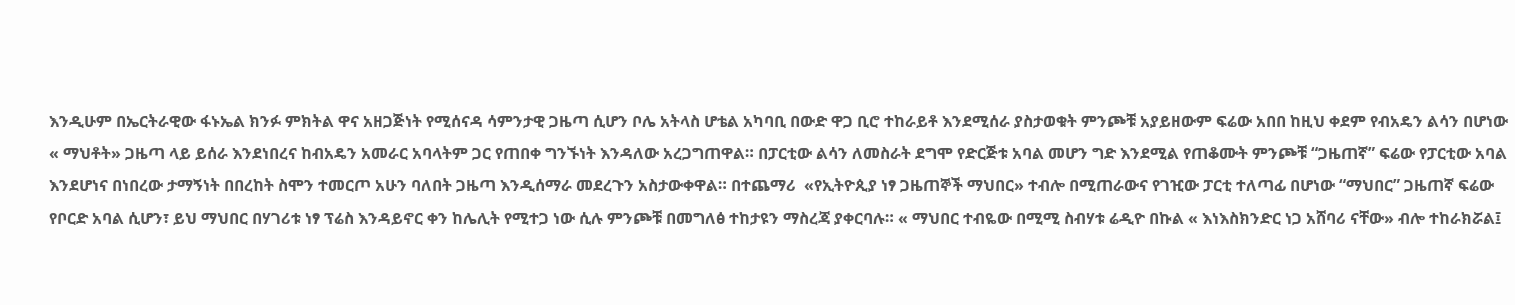እንዲሁም በኤርትራዊው ፋኑኤል ክንፉ ምክትል ዋና አዘጋጅነት የሚሰናዳ ሳምንታዊ ጋዜጣ ሲሆን ቦሌ አትላስ ሆቴል አካባቢ በውድ ዋጋ ቢሮ ተከራይቶ እንደሚሰራ ያስታወቁት ምንጮቹ አያይዘውም ፍሬው አበበ ከዚህ ቀደም የብአዴን ልሳን በሆነው « ማህቶት» ጋዜጣ ላይ ይሰራ እንደነበረና ከብአዴን አመራር አባላትም ጋር የጠበቀ ግንኙነት እንዳለው አረጋግጠዋል። በፓርቲው ልሳን ለመስራት ደግሞ የድርጅቱ አባል መሆን ግድ እንደሚል የጠቆሙት ምንጮቹ “ጋዜጠኛ” ፍሬው የፓርቲው አባል እንደሆነና በነበረው ታማኝነት በበረከት ስሞን ተመርጦ አሁን ባለበት ጋዜጣ እንዲሰማራ መደረጉን አስታውቀዋል። በተጨማሪ  «የኢትዮጲያ ነፃ ጋዜጠኞች ማህበር» ተብሎ በሚጠራውና የገዢው ፓርቲ ተለጣፊ በሆነው “ማህበር” ጋዜጠኛ ፍሬው የቦርድ አባል ሲሆን፣ ይህ ማህበር በሃገሪቱ ነፃ ፕሬስ እንዳይኖር ቀን ከሌሊት የሚተጋ ነው ሲሉ ምንጮቹ በመግለፅ ተከታዩን ማስረጃ ያቀርባሉ። « ማህበር ተብዬው በሚሚ ስብሃቱ ሬዲዮ በኩል « እነእስክንድር ነጋ አሸባሪ ናቸው» ብሎ ተከራክሯል፤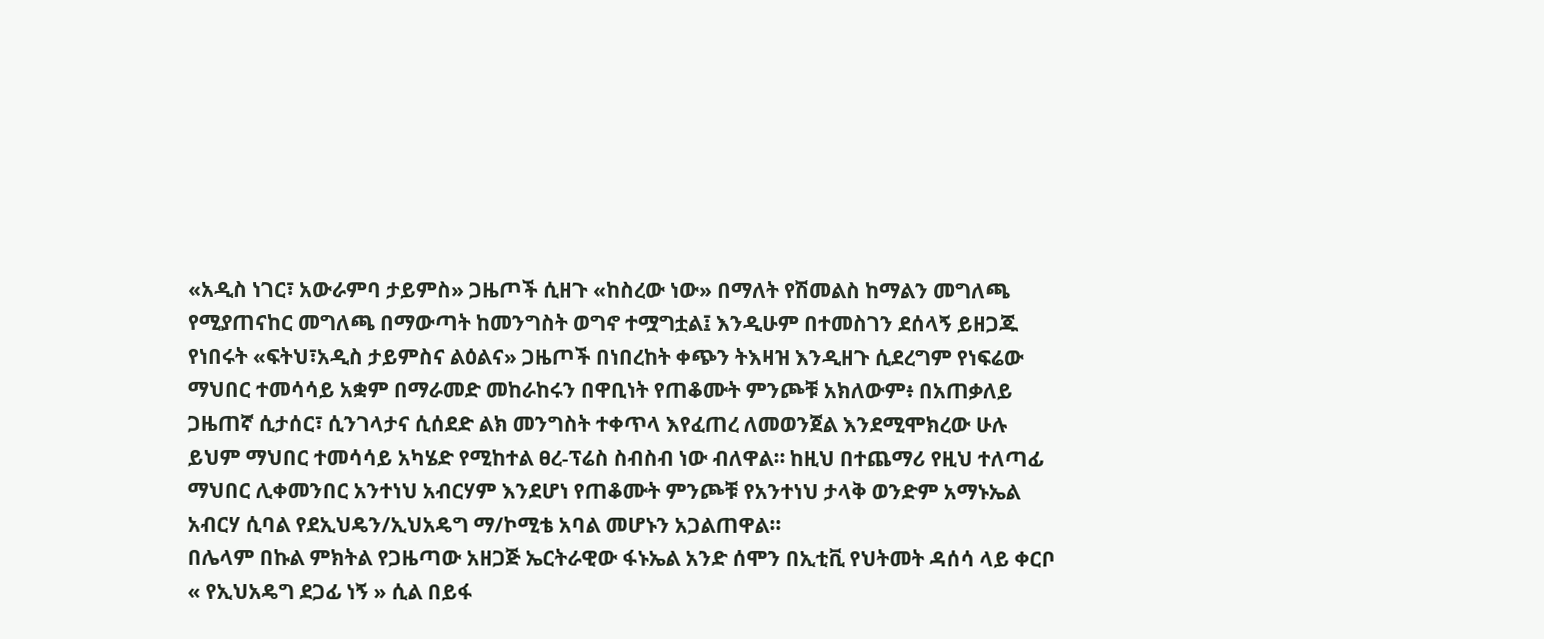«አዲስ ነገር፣ አውራምባ ታይምስ» ጋዜጦች ሲዘጉ «ከስረው ነው» በማለት የሽመልስ ከማልን መግለጫ የሚያጠናከር መግለጫ በማውጣት ከመንግስት ወግኖ ተሟግቷል፤ እንዲሁም በተመስገን ደሰላኝ ይዘጋጁ የነበሩት «ፍትህ፣አዲስ ታይምስና ልዕልና» ጋዜጦች በነበረከት ቀጭን ትእዛዝ እንዲዘጉ ሲደረግም የነፍሬው ማህበር ተመሳሳይ አቋም በማራመድ መከራከሩን በዋቢነት የጠቆሙት ምንጮቹ አክለውም፥ በአጠቃለይ ጋዜጠኛ ሲታሰር፣ ሲንገላታና ሲሰደድ ልክ መንግስት ተቀጥላ እየፈጠረ ለመወንጀል እንደሚሞክረው ሁሉ ይህም ማህበር ተመሳሳይ አካሄድ የሚከተል ፀረ-ፕሬስ ስብስብ ነው ብለዋል። ከዚህ በተጨማሪ የዚህ ተለጣፊ ማህበር ሊቀመንበር አንተነህ አብርሃም እንደሆነ የጠቆሙት ምንጮቹ የአንተነህ ታላቅ ወንድም አማኑኤል አብርሃ ሲባል የደኢህዴን/ኢህአዴግ ማ/ኮሚቴ አባል መሆኑን አጋልጠዋል።
በሌላም በኩል ምክትል የጋዜጣው አዘጋጅ ኤርትራዊው ፋኑኤል አንድ ሰሞን በኢቲቪ የህትመት ዳሰሳ ላይ ቀርቦ « የኢህአዴግ ደጋፊ ነኝ » ሲል በይፋ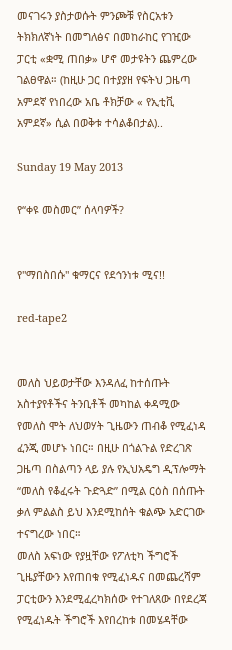መናገሩን ያስታወሱት ምንጮቹ የስርአቱን ትክክለኛነት በመግለፅና በመከራከር የገዢው ፓርቲ «ቋሚ ጠበቃ» ሆኖ መታዩትን ጨምረው ገልፀዋል። (ከዚሁ ጋር በተያያዘ የፍትህ ጋዜጣ አምደኛ የነበረው አቤ ቶክቻው « የኢቲቪ አምደኛ» ሲል በወቅቱ ተሳልቆበታል)..

Sunday 19 May 2013

የ“ቀዩ መስመር” ሰላባዎች?


የ"ማበስበሱ" ቁማርና የደኅንነቱ ሚና!!

red-tape2


መለስ ህይወታቸው እንዳለፈ ከተሰጡት አስተያየቶችና ትንቢቶች መካከል ቀዳሚው የመለስ ሞት ለህወሃት ጊዜውን ጠብቆ የሚፈነዳ ፈንጂ መሆኑ ነበር። በዚሁ በጎልጉል የድረገጽ ጋዜጣ በስልጣን ላይ ያሉ የኢህአዴግ ዲፕሎማት “መለስ የቆፈሩት ጉድጓድ” በሚል ርዕስ በሰጡት ቃለ ምልልስ ይህ እንደሚከሰት ቁልጭ አድርገው ተናግረው ነበር።
መለስ አፍነው የያዟቸው የፖለቲካ ችግሮች ጊዜያቸውን እየጠበቁ የሚፈነዱና በመጨረሻም ፓርቲውን እንደሚፈረካክሰው የተገለጸው በየደረጃ የሚፈነዱት ችግሮች እየበረከቱ በመሄዳቸው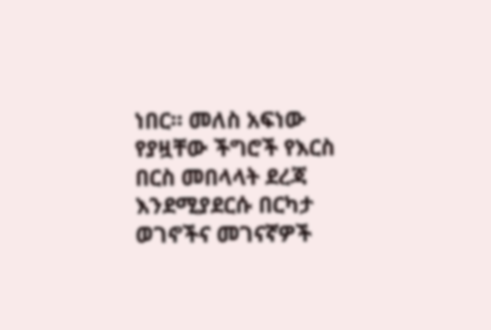ነበር። መለስ አፍነው የያዟቸው ችግሮች የእርስ በርስ መበላላት ደረጃ እንደሚያደርሱ በርካታ ወገኖችና መገናኛዎች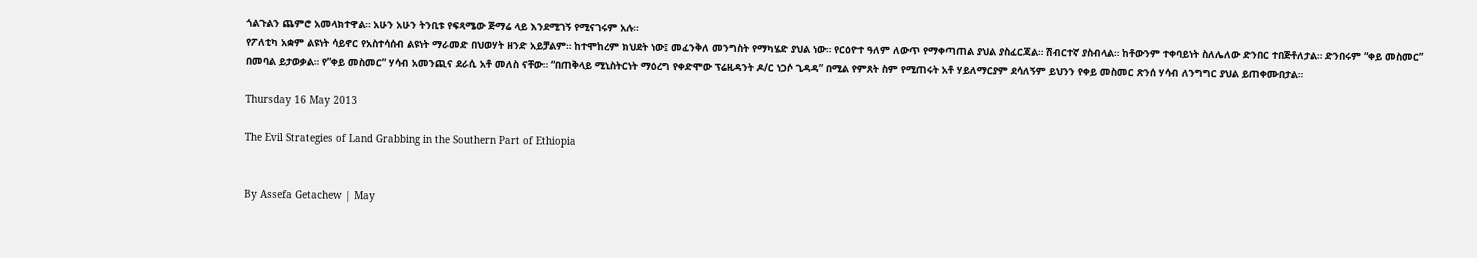ጎልጉልን ጨምሮ አመላክተዋል። አሁን አሁን ትንቢቱ የፍጻሜው ጅማሬ ላይ እንደሚገኝ የሚናገሩም አሉ።
የፖለቲካ አቋም ልዩነት ሳይኖር የአስተሳሰብ ልዩነት ማራመድ በህወሃት ዘንድ አይቻልም። ከተሞከረም ክህደት ነው፤ መፈንቅለ መንግስት የማካሄድ ያህል ነው። የርዕዮተ ዓለም ለውጥ የማቀጣጠል ያህል ያስፈርጃል። ሽብርተኛ ያስብላል። ከቶውንም ተቀባይነት ስለሌለው ድንበር ተበጅቶለታል። ድንበሩም “ቀይ መስመር” በመባል ይታወቃል። የ”ቀይ መስመር” ሃሳብ አመንጪና ደራሲ አቶ መለስ ናቸው። “በጠቅላይ ሚኒስትርነት ማዕረግ የቀድሞው ፕሬዚዳንት ዶ/ር ነጋሶ ጊዳዳ” በሚል የምጸት ስም የሚጠሩት አቶ ሃይለማርያም ደሳለኝም ይህንን የቀይ መስመር ጽንሰ ሃሳብ ለንግግር ያህል ይጠቀሙበታል።

Thursday 16 May 2013

The Evil Strategies of Land Grabbing in the Southern Part of Ethiopia


By Assefa Getachew | May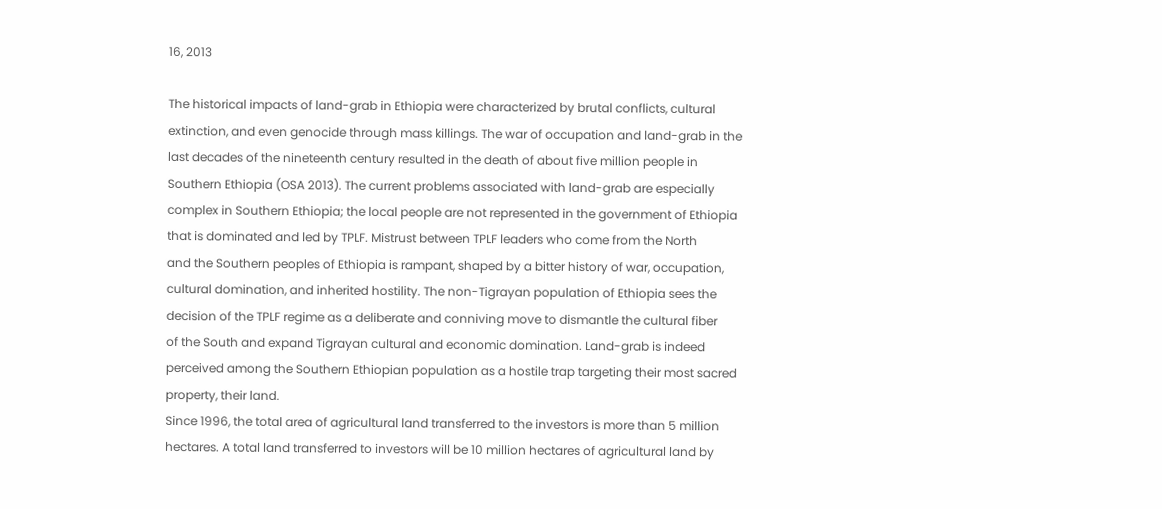16, 2013

The historical impacts of land-grab in Ethiopia were characterized by brutal conflicts, cultural
extinction, and even genocide through mass killings. The war of occupation and land-grab in the
last decades of the nineteenth century resulted in the death of about five million people in
Southern Ethiopia (OSA 2013). The current problems associated with land-grab are especially
complex in Southern Ethiopia; the local people are not represented in the government of Ethiopia
that is dominated and led by TPLF. Mistrust between TPLF leaders who come from the North
and the Southern peoples of Ethiopia is rampant, shaped by a bitter history of war, occupation,
cultural domination, and inherited hostility. The non-Tigrayan population of Ethiopia sees the
decision of the TPLF regime as a deliberate and conniving move to dismantle the cultural fiber
of the South and expand Tigrayan cultural and economic domination. Land-grab is indeed
perceived among the Southern Ethiopian population as a hostile trap targeting their most sacred
property, their land.
Since 1996, the total area of agricultural land transferred to the investors is more than 5 million
hectares. A total land transferred to investors will be 10 million hectares of agricultural land by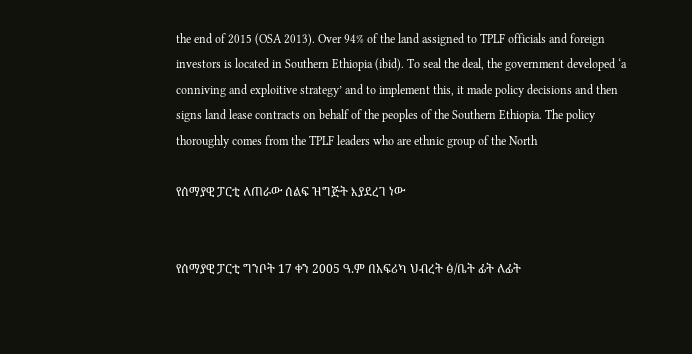the end of 2015 (OSA 2013). Over 94% of the land assigned to TPLF officials and foreign
investors is located in Southern Ethiopia (ibid). To seal the deal, the government developed ‘a
conniving and exploitive strategy’ and to implement this, it made policy decisions and then
signs land lease contracts on behalf of the peoples of the Southern Ethiopia. The policy
thoroughly comes from the TPLF leaders who are ethnic group of the North

የሰማያዊ ፓርቲ ለጠራው ሰልፍ ዝግጅት እያደረገ ነው


የሰማያዊ ፓርቲ ግንቦት 17 ቀን 2005 ዓ.ም በአፍሪካ ህብረት ፅ/ቤት ፊት ለፊት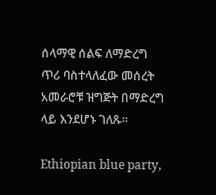ሰላማዊ ሰልፍ ለማድረግ ጥሪ ባስተላለፈው መሰረት አመራሮቹ ዝግጅት በማድረግ ላይ እንደሆኑ ገለጹ።

Ethiopian blue party,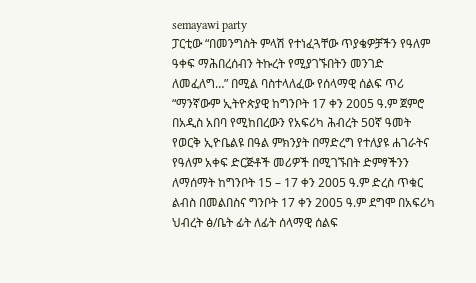semayawi party
ፓርቲው “በመንግስት ምላሽ የተነፈጓቸው ጥያቄዎቻችን የዓለም ዓቀፍ ማሕበረሰብን ትኩረት የሚያገኙበትን መንገድ ለመፈለግ…” በሚል ባስተላለፈው የሰላማዊ ሰልፍ ጥሪ “ማንኛውም ኢትዮጵያዊ ከግንቦት 17 ቀን 2005 ዓ.ም ጀምሮ በአዲስ አበባ የሚከበረውን የአፍሪካ ሕብረት 50ኛ ዓመት የወርቅ ኢዮቤልዩ በዓል ምክንያት በማድረግ የተለያዩ ሐገራትና የዓለም አቀፍ ድርጅቶች መሪዎች በሚገኙበት ድምፃችንን ለማሰማት ከግንቦት 15 – 17 ቀን 2005 ዓ.ም ድረስ ጥቁር ልብስ በመልበስና ግንቦት 17 ቀን 2005 ዓ.ም ደግሞ በአፍሪካ ህብረት ፅ/ቤት ፊት ለፊት ሰላማዊ ሰልፍ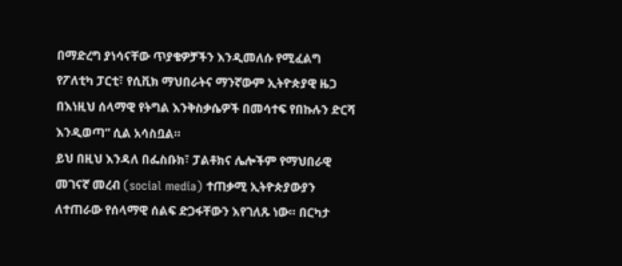በማድረግ ያነሳናቸው ጥያቄዎቻችን እንዲመለሱ የሚፈልግ የፖለቲካ ፓርቲ፣ የሲቪክ ማህበራትና ማንኛውም ኢትዮጵያዊ ዜጋ በእነዚህ ሰላማዊ የትግል እንቅስቃሴዎች በመሳተፍ የበኩሉን ድርሻ እንዲወጣ” ሲል አሳስቧል።
ይህ በዚህ እንዳለ በፌስቡክ፣ ፓልቶክና ሌሎችም የማህበራዊ መገናኛ መረብ (social media) ተጠቃሚ ኢትዮጵያውያን ለተጠራው የሰላማዊ ሰልፍ ድጋፋቸውን እየገለጹ ነው። በርካታ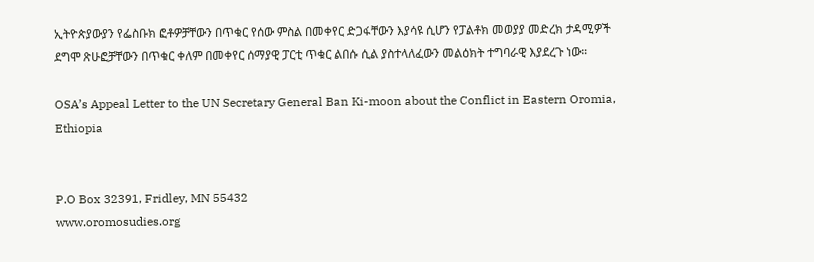ኢትዮጵያውያን የፌስቡክ ፎቶዎቻቸውን በጥቁር የሰው ምስል በመቀየር ድጋፋቸውን እያሳዩ ሲሆን የፓልቶክ መወያያ መድረክ ታዳሚዎች ደግሞ ጽሁፎቻቸውን በጥቁር ቀለም በመቀየር ሰማያዊ ፓርቲ ጥቁር ልበሱ ሲል ያስተላለፈውን መልዕክት ተግባራዊ እያደረጉ ነው።

OSA’s Appeal Letter to the UN Secretary General Ban Ki-moon about the Conflict in Eastern Oromia, Ethiopia


P.O Box 32391, Fridley, MN 55432
www.oromosudies.org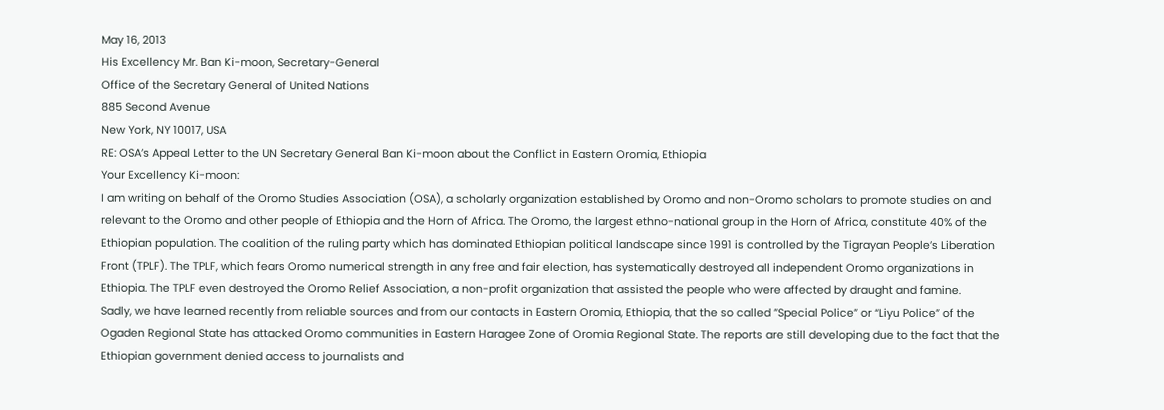May 16, 2013
His Excellency Mr. Ban Ki-moon, Secretary-General
Office of the Secretary General of United Nations
885 Second Avenue
New York, NY 10017, USA
RE: OSA’s Appeal Letter to the UN Secretary General Ban Ki-moon about the Conflict in Eastern Oromia, Ethiopia
Your Excellency Ki-moon:
I am writing on behalf of the Oromo Studies Association (OSA), a scholarly organization established by Oromo and non-Oromo scholars to promote studies on and relevant to the Oromo and other people of Ethiopia and the Horn of Africa. The Oromo, the largest ethno-national group in the Horn of Africa, constitute 40% of the Ethiopian population. The coalition of the ruling party which has dominated Ethiopian political landscape since 1991 is controlled by the Tigrayan People’s Liberation Front (TPLF). The TPLF, which fears Oromo numerical strength in any free and fair election, has systematically destroyed all independent Oromo organizations in Ethiopia. The TPLF even destroyed the Oromo Relief Association, a non-profit organization that assisted the people who were affected by draught and famine.
Sadly, we have learned recently from reliable sources and from our contacts in Eastern Oromia, Ethiopia, that the so called ”Special Police” or “Liyu Police” of the Ogaden Regional State has attacked Oromo communities in Eastern Haragee Zone of Oromia Regional State. The reports are still developing due to the fact that the Ethiopian government denied access to journalists and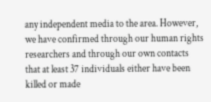any independent media to the area. However, we have confirmed through our human rights researchers and through our own contacts that at least 37 individuals either have been killed or made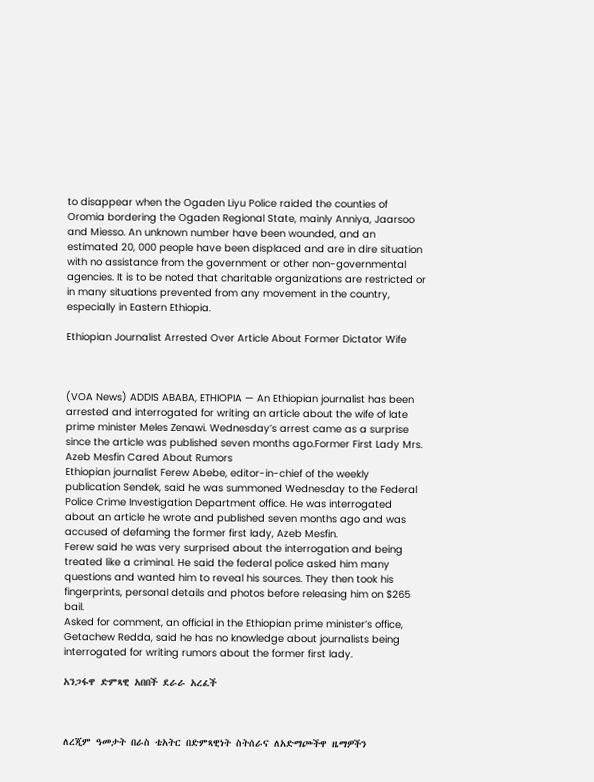to disappear when the Ogaden Liyu Police raided the counties of Oromia bordering the Ogaden Regional State, mainly Anniya, Jaarsoo and Miesso. An unknown number have been wounded, and an estimated 20, 000 people have been displaced and are in dire situation with no assistance from the government or other non-governmental agencies. It is to be noted that charitable organizations are restricted or in many situations prevented from any movement in the country, especially in Eastern Ethiopia.

Ethiopian Journalist Arrested Over Article About Former Dictator Wife



(VOA News) ADDIS ABABA, ETHIOPIA — An Ethiopian journalist has been arrested and interrogated for writing an article about the wife of late prime minister Meles Zenawi. Wednesday’s arrest came as a surprise since the article was published seven months ago.Former First Lady Mrs. Azeb Mesfin Cared About Rumors
Ethiopian journalist Ferew Abebe, editor-in-chief of the weekly publication Sendek, said he was summoned Wednesday to the Federal Police Crime Investigation Department office. He was interrogated about an article he wrote and published seven months ago and was accused of defaming the former first lady, Azeb Mesfin.
Ferew said he was very surprised about the interrogation and being treated like a criminal. He said the federal police asked him many questions and wanted him to reveal his sources. They then took his fingerprints, personal details and photos before releasing him on $265 bail.
Asked for comment, an official in the Ethiopian prime minister’s office, Getachew Redda, said he has no knowledge about journalists being interrogated for writing rumors about the former first lady.

አንጋፋዋ ድምጻዊ አበበች ደራራ አረፈች



ለረጂም ዓመታት በራስ ቴአትር በድምጻዊነት ስትሰራና ለአድማጮችዋ ዜማዎችን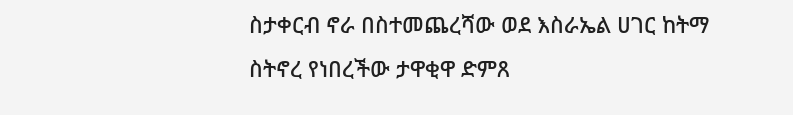ስታቀርብ ኖራ በስተመጨረሻው ወደ እስራኤል ሀገር ከትማ ስትኖረ የነበረችው ታዋቂዋ ድምጸ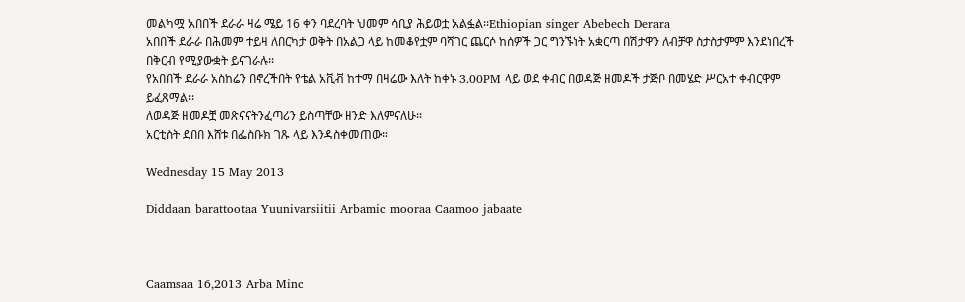መልካሟ አበበች ደራራ ዛሬ ሜይ 16 ቀን ባደረባት ህመም ሳቢያ ሕይወቷ አልፏል፡፡Ethiopian singer Abebech Derara
አበበች ደራራ በሕመም ተይዛ ለበርካታ ወቅት በአልጋ ላይ ከመቆየቷም ባሻገር ጨርሶ ከሰዎች ጋር ግንኙነት አቋርጣ በሽታዋን ለብቻዋ ስታስታምም እንደነበረች በቅርብ የሚያውቋት ይናገራሉ፡፡
የአበበች ደራራ አስከሬን በኖረችበት የቴል አቪቭ ከተማ በዛሬው እለት ከቀኑ 3.00PM ላይ ወደ ቀብር በወዳጅ ዘመዶች ታጅቦ በመሄድ ሥርአተ ቀብርዋም ይፈጸማል፡፡
ለወዳጅ ዘመዶቿ መጽናናትንፈጣሪን ይስጣቸው ዘንድ እለምናለሁ፡፡
አርቲስት ደበበ እሸቱ በፌስቡክ ገጹ ላይ እንዳስቀመጠው።

Wednesday 15 May 2013

Diddaan barattootaa Yuunivarsiitii Arbamic mooraa Caamoo jabaate



Caamsaa 16,2013 Arba Minc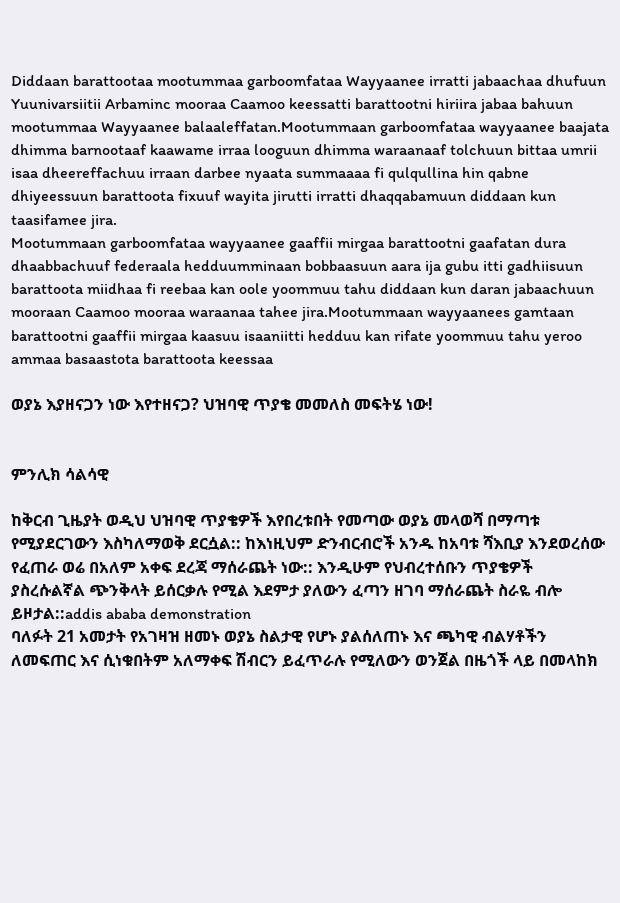Diddaan barattootaa mootummaa garboomfataa Wayyaanee irratti jabaachaa dhufuun Yuunivarsiitii Arbaminc mooraa Caamoo keessatti barattootni hiriira jabaa bahuun mootummaa Wayyaanee balaaleffatan.Mootummaan garboomfataa wayyaanee baajata dhimma barnootaaf kaawame irraa looguun dhimma waraanaaf tolchuun bittaa umrii isaa dheereffachuu irraan darbee nyaata summaaaa fi qulqullina hin qabne dhiyeessuun barattoota fixuuf wayita jirutti irratti dhaqqabamuun diddaan kun taasifamee jira.
Mootummaan garboomfataa wayyaanee gaaffii mirgaa barattootni gaafatan dura dhaabbachuuf federaala hedduumminaan bobbaasuun aara ija gubu itti gadhiisuun barattoota miidhaa fi reebaa kan oole yoommuu tahu diddaan kun daran jabaachuun mooraan Caamoo mooraa waraanaa tahee jira.Mootummaan wayyaanees gamtaan barattootni gaaffii mirgaa kaasuu isaaniitti hedduu kan rifate yoommuu tahu yeroo ammaa basaastota barattoota keessaa

ወያኔ እያዘናጋን ነው እየተዘናጋ? ህዝባዊ ጥያቄ መመለስ መፍትሄ ነው!


ምንሊክ ሳልሳዊ

ከቅርብ ጊዜያት ወዲህ ህዝባዊ ጥያቄዎች እየበረቱበት የመጣው ወያኔ መላወሻ በማጣቱ የሚያደርገውን እስካለማወቅ ደርሷል:: ከእነዚህም ድንብርብሮች አንዱ ከአባቱ ሻእቢያ እንደወረሰው የፈጠራ ወሬ በአለም አቀፍ ደረጃ ማሰራጨት ነው:: እንዲሁም የህብረተሰቡን ጥያቄዎች ያስረሱልኛል ጭንቅላት ይሰርቃሉ የሚል እደምታ ያለውን ፈጣን ዘገባ ማሰራጨት ስራዬ ብሎ ይዞታል::addis ababa demonstration
ባለፉት 21 አመታት የአገዛዝ ዘመኑ ወያኔ ስልታዊ የሆኑ ያልሰለጠኑ እና ጫካዊ ብልሃቶችን ለመፍጠር እና ሲነቁበትም አለማቀፍ ሽብርን ይፈጥራሉ የሚለውን ወንጀል በዜጎች ላይ በመላከክ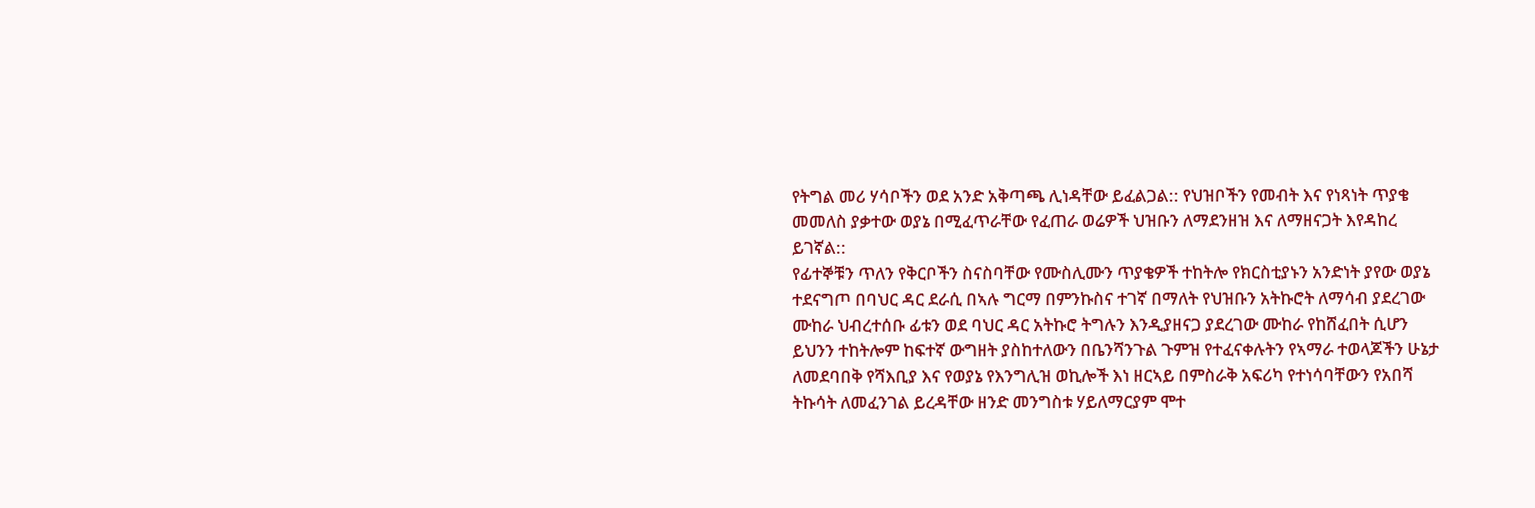የትግል መሪ ሃሳቦችን ወደ አንድ አቅጣጫ ሊነዳቸው ይፈልጋል:: የህዝቦችን የመብት እና የነጻነት ጥያቄ መመለስ ያቃተው ወያኔ በሚፈጥራቸው የፈጠራ ወሬዎች ህዝቡን ለማደንዘዝ እና ለማዘናጋት እየዳከረ ይገኛል::
የፊተኞቹን ጥለን የቅርቦችን ስናስባቸው የሙስሊሙን ጥያቄዎች ተከትሎ የክርስቲያኑን አንድነት ያየው ወያኔ ተደናግጦ በባህር ዳር ደራሲ በኣሉ ግርማ በምንኩስና ተገኛ በማለት የህዝቡን አትኩሮት ለማሳብ ያደረገው ሙከራ ህብረተሰቡ ፊቱን ወደ ባህር ዳር አትኩሮ ትግሉን እንዲያዘናጋ ያደረገው ሙከራ የከሸፈበት ሲሆን ይህንን ተከትሎም ከፍተኛ ውግዘት ያስከተለውን በቤንሻንጉል ጉምዝ የተፈናቀሉትን የኣማራ ተወላጆችን ሁኔታ ለመደባበቅ የሻእቢያ እና የወያኔ የእንግሊዝ ወኪሎች እነ ዘርኣይ በምስራቅ አፍሪካ የተነሳባቸውን የአበሻ ትኩሳት ለመፈንገል ይረዳቸው ዘንድ መንግስቱ ሃይለማርያም ሞተ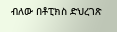ብለው በቶፒክስ ድህረገጽ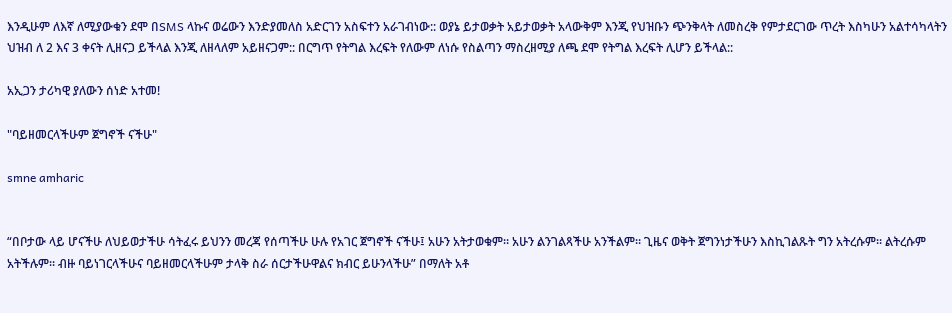እንዲሁም ለእኛ ለሚያውቁን ደሞ በSMS ላኩና ወሬውን እንድያመለስ አድርገን አስፍተን አራገብነው:: ወያኔ ይታወቃት አይታወቃት አላውቅም እንጂ የህዝቡን ጭንቅላት ለመስረቅ የምታደርገው ጥረት እስካሁን አልተሳካላትን ህዝብ ለ 2 እና 3 ቀናት ሊዘናጋ ይችላል እንጂ ለዘላለም አይዘናጋም:: በርግጥ የትግል እረፍት የለውም ለነሱ የስልጣን ማስረዘሚያ ለጫ ደሞ የትግል እረፍት ሊሆን ይችላል::

አኢጋን ታሪካዊ ያለውን ሰነድ አተመ!

"ባይዘመርላችሁም ጀግኖች ናችሁ"

smne amharic


“በቦታው ላይ ሆናችሁ ለህይወታችሁ ሳትፈሩ ይህንን መረጃ የሰጣችሁ ሁሉ የአገር ጀግኖች ናችሁ፤ አሁን አትታወቁም። አሁን ልንገልጻችሁ አንችልም። ጊዜና ወቅት ጀግንነታችሁን እስኪገልጹት ግን አትረሱም። ልትረሱም አትችሉም። ብዙ ባይነገርላችሁና ባይዘመርላችሁም ታላቅ ስራ ሰርታችሁዋልና ክብር ይሁንላችሁ” በማለት አቶ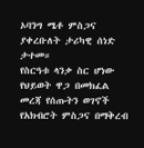ኦባንግ ሜቶ ምስጋና ያቀረቡለት ታሪካዊ ሰነድ ታተመ።
የስርዓቱ ላንቃ ስር ሆነው የህይወት ዋጋ በመክፈል መረጃ የሰጡትን ወገኖች የአክብሮት ምስጋና በማቅረብ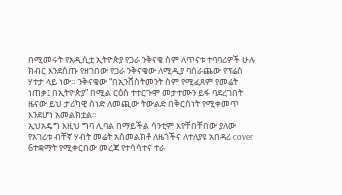በሚመሩት የአዲሲቷ ኢትዮጵያ የጋራ ንቅናቄ ስም ለጥናቱ ተባባሪዎች ሁሉ ክብር እንደሰጡ የዘገበው የጋራ ንቅናቄው ለሚዲያ ባሰራጨው የፕሬስ ሃተታ ላይ ነው። ንቅናቄው “በኢንቨስትመንት ስም የሚፈጸም የመሬት ነጠቃ፤ በኢትዮጵያ” በሚል ርዕስ ተተርጉሞ መታተሙን ይፋ ባደረገበት ዜናው ይህ ታሪካዊ ሰነድ ለመጪው ትውልድ በቅርስነት የሚቀመጥ እንደሆነ አመልክቷል።
ኢህአዴግ እዚህ ግባ ሊባል በማይችል ሳንቲም እየቸበቸበው ያለው የአገሪቱ ብቸኛ ሃብት መሬት አስመልክቶ ለዜጎችና ለተለያዩ አበዳሪ cover 6ተቋማት የሚቀርበው መረጃ የተሳሳተና ተራ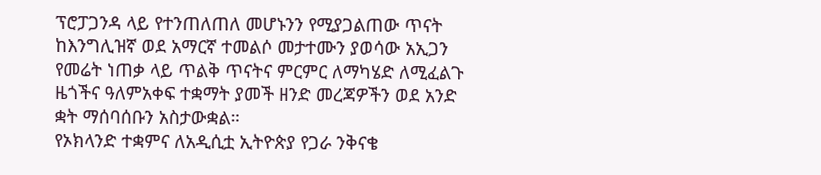ፕሮፓጋንዳ ላይ የተንጠለጠለ መሆኑንን የሚያጋልጠው ጥናት ከእንግሊዝኛ ወደ አማርኛ ተመልሶ መታተሙን ያወሳው አኢጋን የመሬት ነጠቃ ላይ ጥልቅ ጥናትና ምርምር ለማካሄድ ለሚፈልጉ ዜጎችና ዓለምአቀፍ ተቋማት ያመች ዘንድ መረጃዎችን ወደ አንድ ቋት ማሰባሰቡን አስታውቋል።
የኦክላንድ ተቋምና ለአዲሲቷ ኢትዮጵያ የጋራ ንቅናቄ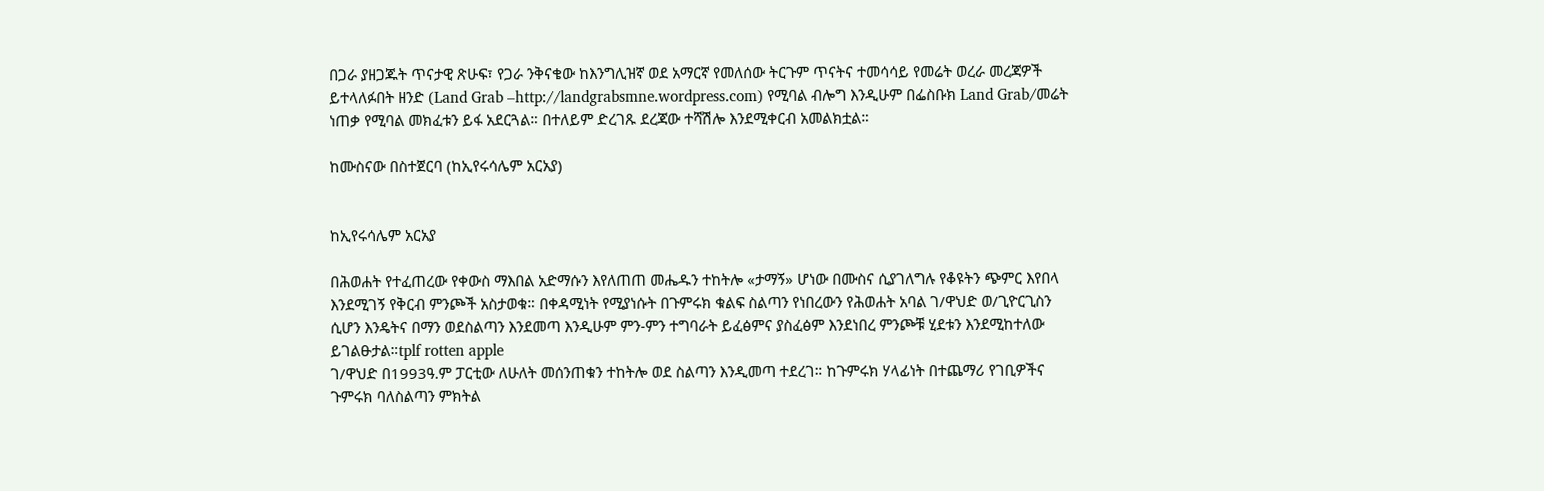በጋራ ያዘጋጁት ጥናታዊ ጽሁፍ፣ የጋራ ንቅናቄው ከእንግሊዝኛ ወደ አማርኛ የመለሰው ትርጉም ጥናትና ተመሳሳይ የመሬት ወረራ መረጃዎች ይተላለፉበት ዘንድ (Land Grab –http://landgrabsmne.wordpress.com) የሚባል ብሎግ እንዲሁም በፌስቡክ Land Grab/መሬት ነጠቃ የሚባል መክፈቱን ይፋ አደርጓል። በተለይም ድረገጹ ደረጃው ተሻሽሎ እንደሚቀርብ አመልክቷል።

ከሙስናው በስተጀርባ (ከኢየሩሳሌም አርአያ)


ከኢየሩሳሌም አርአያ

በሕወሐት የተፈጠረው የቀውስ ማእበል አድማሱን እየለጠጠ መሔዱን ተከትሎ «ታማኝ» ሆነው በሙስና ሲያገለግሉ የቆዩትን ጭምር እየበላ እንደሚገኝ የቅርብ ምንጮች አስታወቁ። በቀዳሚነት የሚያነሱት በጉምሩክ ቁልፍ ስልጣን የነበረውን የሕወሐት አባል ገ/ዋህድ ወ/ጊዮርጊስን ሲሆን እንዴትና በማን ወደስልጣን እንደመጣ እንዲሁም ምን-ምን ተግባራት ይፈፅምና ያስፈፅም እንደነበረ ምንጮቹ ሂደቱን እንደሚከተለው ይገልፁታል።tplf rotten apple
ገ/ዋህድ በ1993ዓ.ም ፓርቲው ለሁለት መሰንጠቁን ተከትሎ ወደ ስልጣን እንዲመጣ ተደረገ። ከጉምሩክ ሃላፊነት በተጨማሪ የገቢዎችና ጉምሩክ ባለስልጣን ምክትል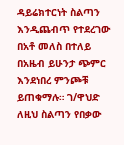ዳይሬክተርነት ስልጣን እንዲጨብጥ የተደረገው በአቶ መለስ በተለይ በአዜብ ይሁንታ ጭምር እንደነበረ ምንጮቹ ይጠቁማሉ። ገ/ዋህድ ለዚህ ስልጣን የበቃው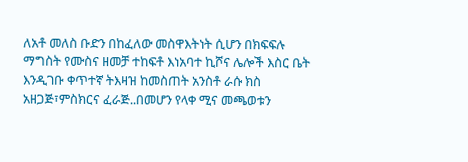ለአቶ መለስ ቡድን በከፈለው መስዋእትነት ሲሆን በክፍፍሉ ማግስት የሙስና ዘመቻ ተከፍቶ እነአባተ ኪሾና ሌሎች እስር ቤት እንዲገቡ ቀጥተኛ ትእዛዝ ከመስጠት አንስቶ ራሱ ክስ አዘጋጅ፣ምስክርና ፈራጅ..በመሆን የላቀ ሚና መጫወቱን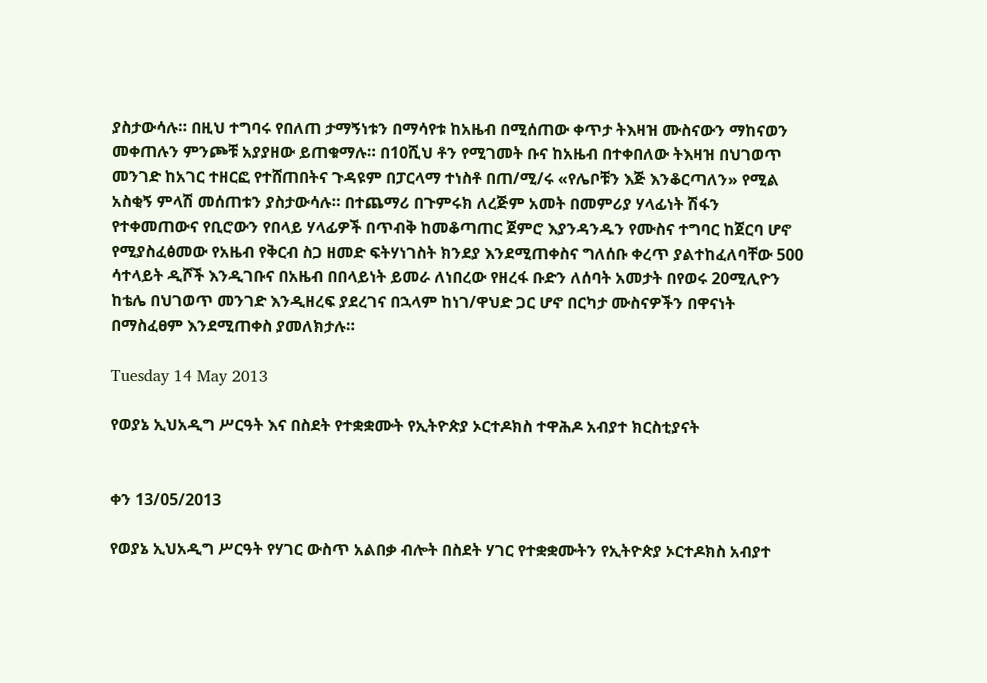ያስታውሳሉ። በዚህ ተግባሩ የበለጠ ታማኝነቱን በማሳየቱ ከአዜብ በሚሰጠው ቀጥታ ትእዛዝ ሙስናውን ማከናወን መቀጠሉን ምንጮቹ አያያዘው ይጠቁማሉ። በ10ሺህ ቶን የሚገመት ቡና ከአዜብ በተቀበለው ትእዛዝ በህገወጥ መንገድ ከአገር ተዘርፎ የተሸጠበትና ጉዳዩም በፓርላማ ተነስቶ በጠ/ሚ/ሩ «የሌቦቹን እጅ እንቆርጣለን» የሚል አስቂኝ ምላሽ መሰጠቱን ያስታውሳሉ። በተጨማሪ በጉምሩክ ለረጅም አመት በመምሪያ ሃላፊነት ሽፋን የተቀመጠውና የቢሮውን የበላይ ሃላፊዎች በጥብቅ ከመቆጣጠር ጀምሮ እያንዳንዱን የሙስና ተግባር ከጀርባ ሆኖ የሚያስፈፅመው የአዜብ የቅርብ ስጋ ዘመድ ፍትሃነገስት ክንደያ እንደሚጠቀስና ግለሰቡ ቀረጥ ያልተከፈለባቸው 500 ሳተላይት ዲሾች እንዲገቡና በአዜብ በበላይነት ይመራ ለነበረው የዘረፋ ቡድን ለሰባት አመታት በየወሩ 20ሚሊዮን ከቴሌ በህገወጥ መንገድ እንዲዘረፍ ያደረገና በኋላም ከነገ/ዋህድ ጋር ሆኖ በርካታ ሙስናዎችን በዋናነት በማስፈፀም እንደሚጠቀስ ያመለክታሉ።

Tuesday 14 May 2013

የወያኔ ኢህአዲግ ሥርዓት እና በስደት የተቋቋሙት የኢትዮጵያ ኦርተዶክስ ተዋሕዶ አብያተ ክርስቲያናት


ቀን 13/05/2013

የወያኔ ኢህአዲግ ሥርዓት የሃገር ውስጥ አልበቃ ብሎት በስደት ሃገር የተቋቋሙትን የኢትዮጵያ ኦርተዶክስ አብያተ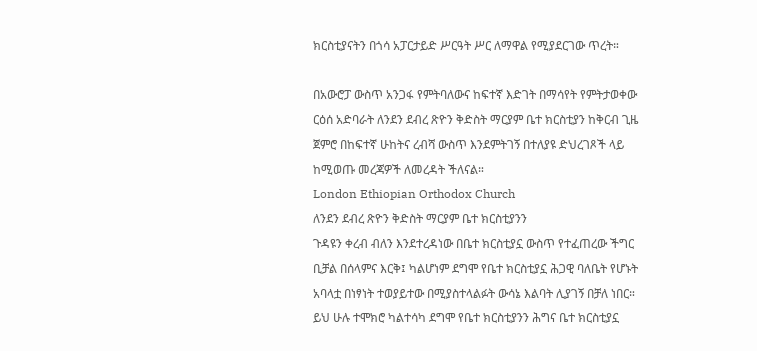ክርስቲያናትን በጎሳ አፓርታይድ ሥርዓት ሥር ለማዋል የሚያደርገው ጥረት።

በአውሮፓ ውስጥ አንጋፋ የምትባለውና ከፍተኛ እድገት በማሳየት የምትታወቀው ርዕሰ አድባራት ለንደን ደብረ ጽዮን ቅድስት ማርያም ቤተ ክርስቲያን ከቅርብ ጊዜ ጀምሮ በከፍተኛ ሁከትና ረብሻ ውስጥ እንደምትገኝ በተለያዩ ድህረገጾች ላይ ከሚወጡ መረጃዎች ለመረዳት ችለናል።
London Ethiopian Orthodox Church
ለንደን ደብረ ጽዮን ቅድስት ማርያም ቤተ ክርስቲያንን
ጉዳዩን ቀረብ ብለን እንደተረዳነው በቤተ ክርስቲያኗ ውስጥ የተፈጠረው ችግር ቢቻል በሰላምና እርቅ፤ ካልሆነም ደግሞ የቤተ ክርስቲያኗ ሕጋዊ ባለቤት የሆኑት አባላቷ በነፃነት ተወያይተው በሚያስተላልፉት ውሳኔ እልባት ሊያገኝ በቻለ ነበር። ይህ ሁሉ ተሞክሮ ካልተሳካ ደግሞ የቤተ ክርስቲያንን ሕግና ቤተ ክርስቲያኗ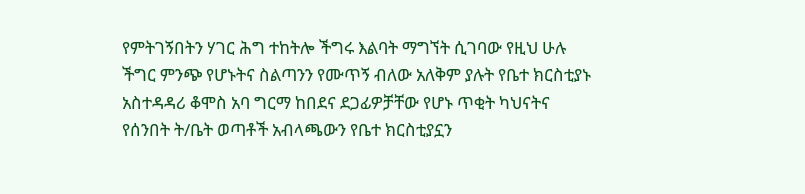የምትገኝበትን ሃገር ሕግ ተከትሎ ችግሩ እልባት ማግኘት ሲገባው የዚህ ሁሉ ችግር ምንጭ የሆኑትና ስልጣንን የሙጥኝ ብለው አለቅም ያሉት የቤተ ክርስቲያኑ አስተዳዳሪ ቆሞስ አባ ግርማ ከበደና ደጋፊዎቻቸው የሆኑ ጥቂት ካህናትና የሰንበት ት/ቤት ወጣቶች አብላጫውን የቤተ ክርስቲያኗን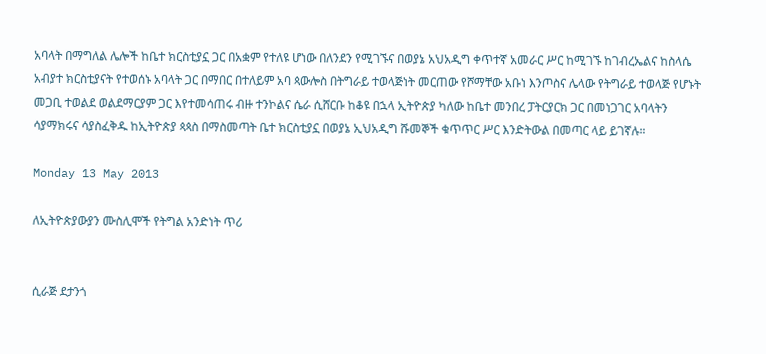አባላት በማግለል ሌሎች ከቤተ ክርስቲያኗ ጋር በአቋም የተለዩ ሆነው በለንደን የሚገኙና በወያኔ አህአዲግ ቀጥተኛ አመራር ሥር ከሚገኙ ከገብረኤልና ከስላሴ አብያተ ክርስቲያናት የተወሰኑ አባላት ጋር በማበር በተለይም አባ ጳውሎስ በትግራይ ተወላጅነት መርጠው የሾማቸው አቡነ እንጦስና ሌላው የትግራይ ተወላጅ የሆኑት መጋቢ ተወልደ ወልደማርያም ጋር እየተመሳጠሩ ብዙ ተንኮልና ሴራ ሲሸርቡ ከቆዩ በኋላ ኢትዮጵያ ካለው ከቤተ መንበረ ፓትርያርክ ጋር በመነጋገር አባላትን ሳያማክሩና ሳያስፈቅዱ ከኢትዮጵያ ጳጳስ በማስመጣት ቤተ ክርስቲያኗ በወያኔ ኢህአዲግ ሹመኞች ቁጥጥር ሥር እንድትውል በመጣር ላይ ይገኛሉ።

Monday 13 May 2013

ለኢትዮጵያውያን ሙስሊሞች የትግል አንድነት ጥሪ


ሲራጅ ደታንጎ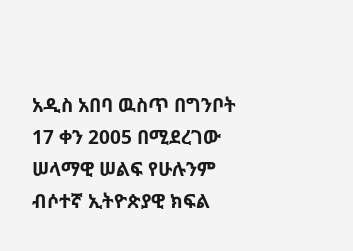አዲስ አበባ ዉስጥ በግንቦት 17 ቀን 2005 በሚደረገው ሠላማዊ ሠልፍ የሁሉንም ብሶተኛ ኢትዮጵያዊ ክፍል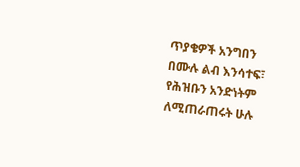ጥያቄዎች አንግበን በሙሉ ልብ እንሳተፍ፣ የሕዝቡን አንድነትም ለሚጠራጠሩት ሁሉ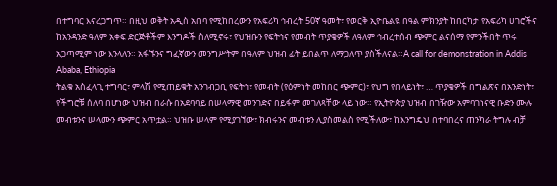በተግባር እናረጋግጥ። በዚህ ወቅት አዲስ አበባ የሚከበረውን የአፍሪካ ኅብረት 50ኛ ዓመት፣ የወርቅ ኢዮቤልዩ በዓል ምክንያት ከበርካታ የአፍሪካ ሀገሮችና ከአንዳንድ ዓለም አቀፍ ድርጅቶችም እንግዶች ስለሚኖሩ፣ የህዝቡን የፍትኅና የመብት ጥያቄዎች ለዓለም ኅብረተሰብ ጭምር ልናሰማ የምንችበት ጥሩ አጋጣሚም ነው እንላለን። አፋኙንና ግፈኛውን መንግሥትም በዓለም ህዝብ ፊት ይበልጥ ለማጋለጥ ያስችለናል።A call for demonstration in Addis Ababa, Ethiopia
ትልቁ አስፈላጊ ተግባር፣ ምላሽ የሚጠይቁት አንገብጋቢ የፍትኅ፣ የመብት (የዕምነት መከበር ጭምር)፣ የህግ የበላይነት፣ … ጥያቄዎች በግልጽና በአንድነት፣ የችግሮቹ ሰለባ በሆነው ህዝብ በራሱ በአደባባይ በሠላማዊ መንገድና በይፋም መገለጻቸው ላይ ነው። የኢትዮጵያ ህዝብ በገዥው አምባገነናዊ ቡድን ሙሉ መብቱንና ሠላሙን ጭምር አጥቷል። ህዝቡ ሠላም የሚያገኘው፣ ክብሩንና መብቱን ሊያስመልስ የሚችለው፣ ከእንግዴህ በተባበረና ጠንካራ ትግሉ ብቻ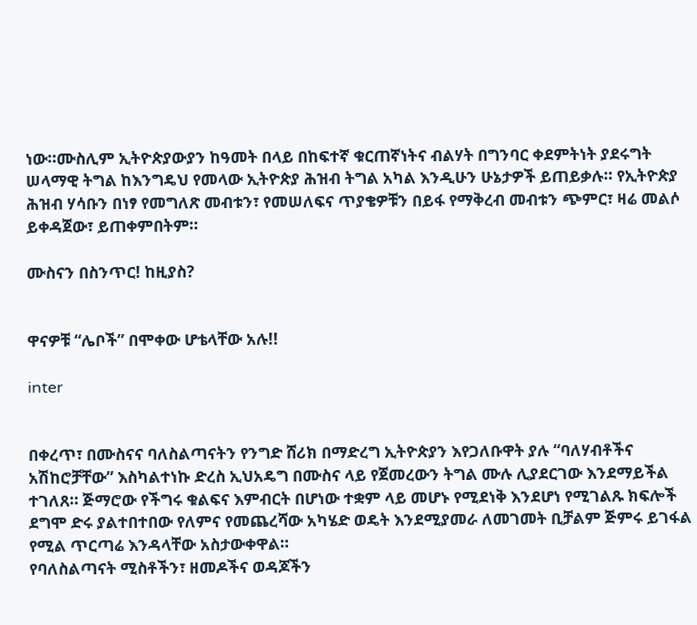ነው።ሙስሊም ኢትዮጵያውያን ከዓመት በላይ በከፍተኛ ቁርጠኛነትና ብልሃት በግንባር ቀደምትነት ያደሩግት ሠላማዊ ትግል ከእንግዴህ የመላው ኢትዮጵያ ሕዝብ ትግል አካል እንዲሁን ሁኔታዎች ይጠይቃሉ። የኢትዮጵያ ሕዝብ ሃሳቡን በነፃ የመግለጽ መብቱን፣ የመሠለፍና ጥያቄዎቹን በይፋ የማቅረብ መብቱን ጭምር፣ ዛሬ መልሶ ይቀዳጀው፣ ይጠቀምበትም።

ሙስናን በስንጥር! ከዚያስ?


ዋናዎቹ “ሌቦች” በሞቀው ሆቴላቸው አሉ!!

inter


በቀረጥ፣ በሙስናና ባለስልጣናትን የንግድ ሸሪክ በማድረግ ኢትዮጵያን እየጋለቡዋት ያሉ “ባለሃብቶችና አሽከሮቻቸው” እስካልተነኩ ድረስ ኢህአዴግ በሙስና ላይ የጀመረውን ትግል ሙሉ ሊያደርገው እንደማይችል ተገለጸ። ጅማሮው የችግሩ ቁልፍና እምብርት በሆነው ተቋም ላይ መሆኑ የሚደነቅ እንደሆነ የሚገልጹ ክፍሎች ደግሞ ድሩ ያልተበተበው የለምና የመጨረሻው አካሄድ ወዴት እንደሚያመራ ለመገመት ቢቻልም ጅምሩ ይገፋል የሚል ጥርጣሬ እንዳላቸው አስታውቀዋል።
የባለስልጣናት ሚስቶችን፣ ዘመዶችና ወዳጆችን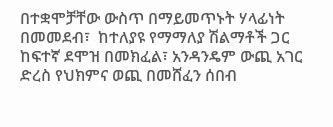በተቋሞቻቸው ውስጥ በማይመጥኑት ሃላፊነት በመመደብ፣  ከተለያዩ የማማለያ ሽልማቶች ጋር ከፍተኛ ደሞዝ በመክፈል፣ አንዳንዴም ውጪ አገር ድረስ የህክምና ወጪ በመሸፈን ሰበብ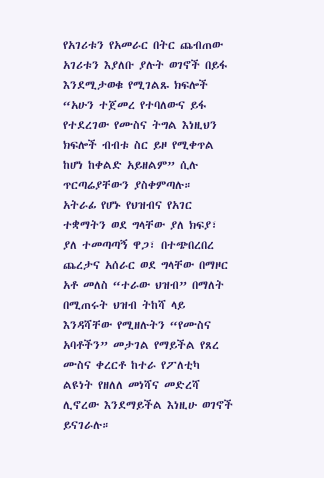የአገሪቱን የአመራር በትር ጨብጠው አገሪቱን እያለቡ ያሉት ወገኖች በይፋ እንደሚታወቁ የሚገልጹ ክፍሎች “አሁን ተጀመረ የተባለውና ይፋ የተደረገው የሙስና ትግል እነዚህን ክፍሎች ብብቱ ስር ይዞ የሚቀጥል ከሆነ ከቀልድ አይዘልም” ሲሉ ጥርጣሬያቸውን ያስቀምጣሉ።
አትራፊ የሆኑ የህዝብና የአገር ተቋማትን ወደ ግላቸው ያለ ክፍያ፣ ያለ ተመጣጣኝ ዋጋ፣ በተጭበረበረ ጨረታና አሰራር ወደ ግላቸው በማዞር አቶ መለስ “ተራው ህዝብ” በማለት በሚጠሩት ህዝብ ትከሻ ላይ እንዳሻቸው የሚዘሉትን “የሙስና አባቶችን” መታገል የማይችል የጸረ ሙስና ቀረርቶ ከተራ የፖለቲካ ልዩነት የዘለለ መነሻና መድረሻ ሊኖረው እንደማይችል እነዚሁ ወገኖች ይናገራሉ።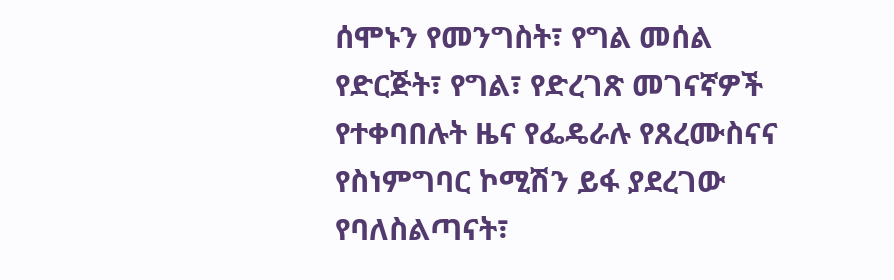ሰሞኑን የመንግስት፣ የግል መሰል የድርጅት፣ የግል፣ የድረገጽ መገናኛዎች የተቀባበሉት ዜና የፌዴራሉ የጸረሙስናና የስነምግባር ኮሚሽን ይፋ ያደረገው የባለስልጣናት፣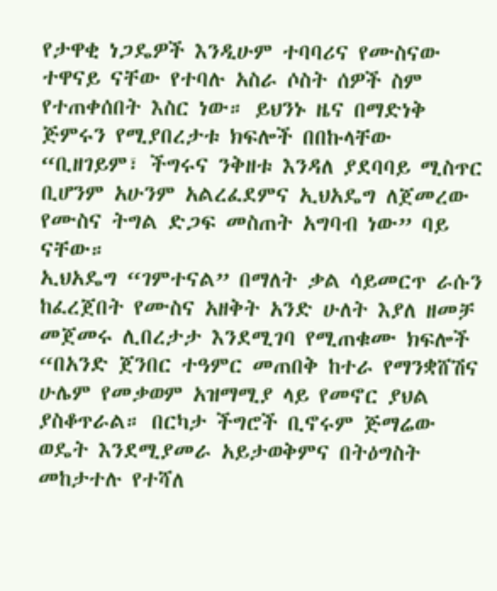የታዋቂ ነጋዴዎች እንዲሁም ተባባሪና የሙስናው ተዋናይ ናቸው የተባሉ አስራ ሶስት ሰዎች ስም የተጠቀሰበት እስር ነው። ይህንኑ ዜና በማድነቅ ጅምሩን የሚያበረታቱ ክፍሎች በበኩላቸው “ቢዘገይም፣ ችግሩና ንቅዘቱ እንዳለ ያደባባይ ሚስጥር ቢሆንም አሁንም አልረፈደምና ኢህአዴግ ለጀመረው የሙስና ትግል ድጋፍ መስጠት አግባብ ነው” ባይ ናቸው።
ኢህአዴግ “ገምተናል” በማለት ቃል ሳይመርጥ ራሱን ከፈረጀበት የሙስና አዘቅት አንድ ሁለት እያለ ዘመቻ መጀመሩ ሊበረታታ እንደሚገባ የሚጠቁሙ ክፍሎች “በአንድ ጀንበር ተዓምር መጠበቅ ከተራ የማንቋሸሽና ሁሌም የመቃወም አዝማሚያ ላይ የመኖር ያህል ያስቆጥራል። በርካታ ችግሮች ቢኖሩም ጅማሬው ወዴት እንደሚያመራ አይታወቅምና በትዕግስት መከታተሉ የተሻለ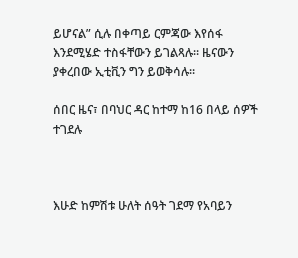ይሆናል” ሲሉ በቀጣይ ርምጃው እየሰፋ እንደሚሄድ ተስፋቸውን ይገልጻሉ። ዜናውን ያቀረበው ኢቲቪን ግን ይወቅሳሉ።

ሰበር ዜና፣ በባህር ዳር ከተማ ከ16 በላይ ሰዎች ተገደሉ



እሁድ ከምሽቱ ሁለት ሰዓት ገደማ የአባይን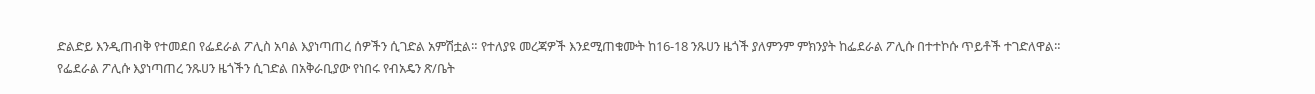ድልድይ እንዲጠብቅ የተመደበ የፌደራል ፖሊስ አባል እያነጣጠረ ሰዎችን ሲገድል አምሽቷል። የተለያዩ መረጃዎች እንደሚጠቁሙት ከ16-18 ንጹሀን ዜጎች ያለምንም ምክንያት ከፌደራል ፖሊሱ በተተኮሱ ጥይቶች ተገድለዋል።
የፌደራል ፖሊሱ እያነጣጠረ ንጹሀን ዜጎችን ሲገድል በአቅራቢያው የነበሩ የብአዴን ጽ/ቤት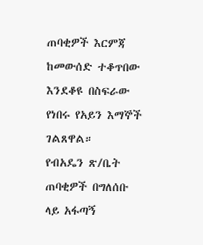ጠባቂዎች እርምጃ ከመውሰድ ተቆጥበው እንደቆዩ በስፍራው የነበሩ የአይን እማኞች ገልጸዋል።
የብአዴን ጽ/ቤት ጠባቂዎች በግለሰቡ ላይ አፋጣኝ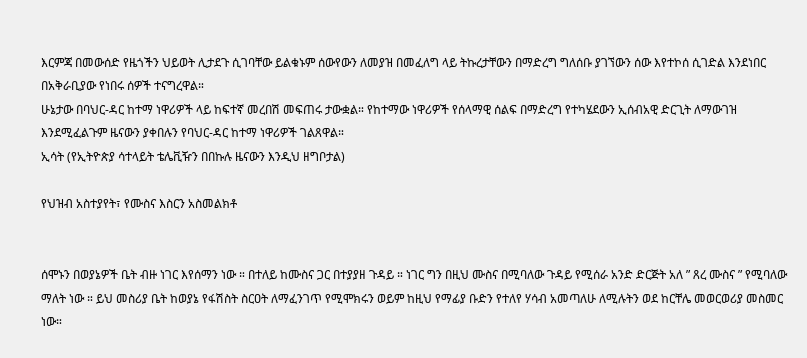እርምጃ በመውሰድ የዜጎችን ህይወት ሊታደጉ ሲገባቸው ይልቁኑም ሰውየውን ለመያዝ በመፈለግ ላይ ትኩረታቸውን በማድረግ ግለሰቡ ያገኘውን ሰው እየተኮሰ ሲገድል እንደነበር በአቅራቢያው የነበሩ ሰዎች ተናግረዋል።
ሁኔታው በባህር-ዳር ከተማ ነዋሪዎች ላይ ከፍተኛ መረበሽ መፍጠሩ ታውቋል። የከተማው ነዋሪዎች የሰላማዊ ሰልፍ በማድረግ የተካሄደውን ኢሰብአዊ ድርጊት ለማውገዝ እንደሚፈልጉም ዜናውን ያቀበሉን የባህር-ዳር ከተማ ነዋሪዎች ገልጸዋል።
ኢሳት (የኢትዮጵያ ሳተላይት ቴሌቪዥን በበኩሉ ዜናውን እንዲህ ዘግቦታል)

የህዝብ አስተያየት፣ የሙስና እስርን አስመልክቶ


ሰሞኑን በወያኔዎች ቤት ብዙ ነገር እየሰማን ነው ። በተለይ ከሙስና ጋር በተያያዘ ጉዳይ ። ነገር ግን በዚህ ሙስና በሚባለው ጉዳይ የሚሰራ አንድ ድርጅት አለ ” ጸረ ሙስና ” የሚባለው ማለት ነው ። ይህ መስሪያ ቤት ከወያኔ የፋሽስት ስርዐት ለማፈንገጥ የሚሞክሩን ወይም ከዚህ የማፊያ ቡድን የተለየ ሃሳብ አመጣለሁ ለሚሉትን ወደ ከርቸሌ መወርወሪያ መስመር ነው።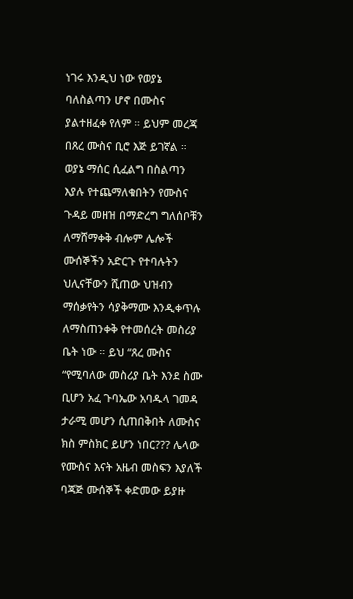ነገሩ እንዲህ ነው የወያኔ ባለስልጣን ሆኖ በሙስና ያልተዘፈቀ የለም ። ይህም መረጃ በጸረ ሙስና ቢሮ እጅ ይገኛል ። ወያኔ ማሰር ሲፈልግ በስልጣን እያሉ የተጨማለቁበትን የሙስና ጉዳይ መዘዝ በማድረግ ግለሰቦቹን ለማሸማቀቅ ብሎም ሌሎች ሙሰኞችን አድርጉ የተባሉትን ህሊናቸውን ሺጠው ህዝብን ማሰቃየትን ሳያቅማሙ እንዲቀጥሉ ለማስጠንቀቅ የተመሰረት መስሪያ ቤት ነው ። ይህ “ጸረ ሙስና “የሚባለው መስሪያ ቤት እንደ ስሙ ቢሆን አፈ ጉባኤው አባዱላ ገመዳ ታራሚ መሆን ሲጠበቅበት ለሙስና ክስ ምስክር ይሆን ነበር??? ሌላው የሙስና እናት አዜብ መስፍን እያለች ባጃጅ ሙሰኞች ቀድመው ይያዙ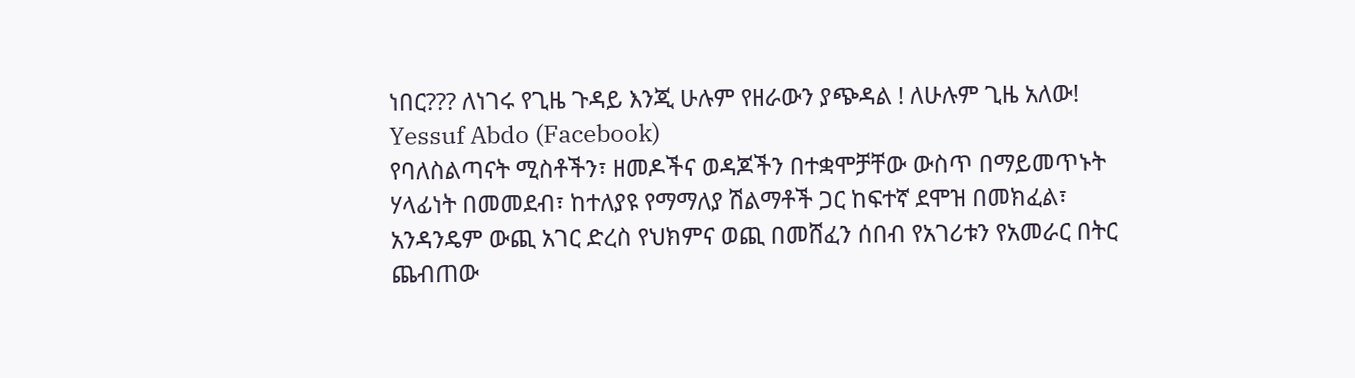ነበር??? ለነገሩ የጊዜ ጉዳይ እንጂ ሁሉም የዘራውን ያጭዳል ! ለሁሉም ጊዜ አለው! Yessuf Abdo (Facebook)
የባለስልጣናት ሚስቶችን፣ ዘመዶችና ወዳጆችን በተቋሞቻቸው ውስጥ በማይመጥኑት ሃላፊነት በመመደብ፣ ከተለያዩ የማማለያ ሽልማቶች ጋር ከፍተኛ ደሞዝ በመክፈል፣ አንዳንዴም ውጪ አገር ድረስ የህክምና ወጪ በመሸፈን ሰበብ የአገሪቱን የአመራር በትር ጨብጠው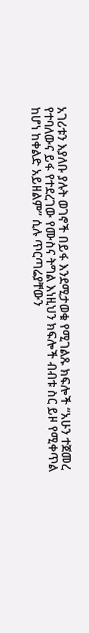አገሪቱን እያለቡ ያሉት ወገኖች በይፋ እንደሚታወቁ የሚገልጹ ክፍሎች “አሁን ተጀመረ የተባለውና ይፋ የተደረገው የሙስና ትግል እነዚህን ክፍሎች ብብቱ ስር ይዞ የሚቀጥል ከሆነ ከቀልድ አይዘልም” ሲሉ ጥርጣሬያቸውን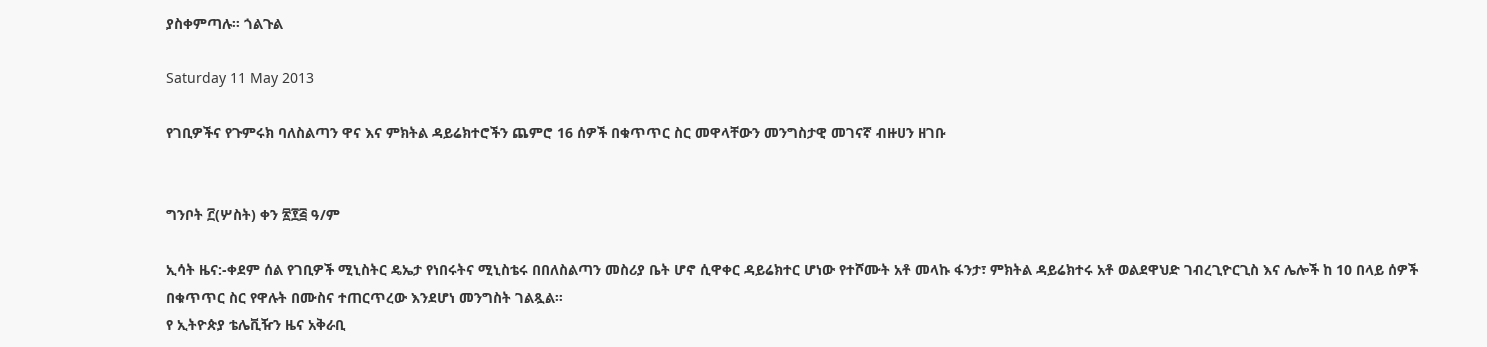ያስቀምጣሉ። ጎልጉል

Saturday 11 May 2013

የገቢዎችና የጉምሩክ ባለስልጣን ዋና እና ምክትል ዳይሬክተሮችን ጨምሮ 16 ሰዎች በቁጥጥር ስር መዋላቸውን መንግስታዊ መገናኛ ብዙሀን ዘገቡ


ግንቦት ፫(ሦስት) ቀን ፳፻፭ ዓ/ም

ኢሳት ዜና:-ቀደም ሰል የገቢዎች ሚኒስትር ዴኤታ የነበሩትና ሚኒስቴሩ በበለስልጣን መስሪያ ቤት ሆኖ ሲዋቀር ዳይሬክተር ሆነው የተሾሙት አቶ መላኩ ፋንታ፣ ምክትል ዳይሬክተሩ አቶ ወልደዋህድ ገብረጊዮርጊስ እና ሌሎች ከ 10 በላይ ሰዎች በቁጥጥር ስር የዋሉት በሙስና ተጠርጥረው እንደሆነ መንግስት ገልጿል።
የ ኢትዮጵያ ቴሌቪዥን ዜና አቅራቢ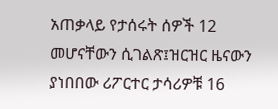አጠቃላይ የታሰሩት ሰዎች 12 መሆናቸውን ሲገልጽ፤ዝርዝር ዜናውን ያነበበው ሪፖርተር ታሳሪዎቹ 16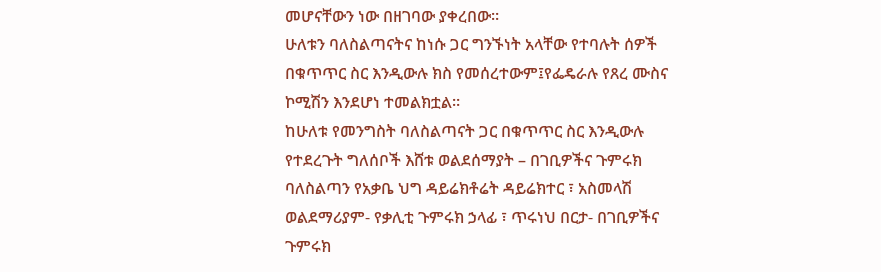መሆናቸውን ነው በዘገባው ያቀረበው።
ሁለቱን ባለስልጣናትና ከነሱ ጋር ግንኙነት አላቸው የተባሉት ሰዎች በቁጥጥር ስር እንዲውሉ ክስ የመሰረተውም፤የፌዴራሉ የጸረ ሙስና ኮሚሽን እንደሆነ ተመልክቷል።
ከሁለቱ የመንግስት ባለስልጣናት ጋር በቁጥጥር ስር እንዲውሉ የተደረጉት ግለሰቦች እሸቱ ወልደሰማያት – በገቢዎችና ጉምሩክ ባለስልጣን የአቃቤ ህግ ዳይሬክቶሬት ዳይሬክተር ፣ አስመላሽ ወልደማሪያም- የቃሊቲ ጉምሩክ ኃላፊ ፣ ጥሩነህ በርታ- በገቢዎችና ጉምሩክ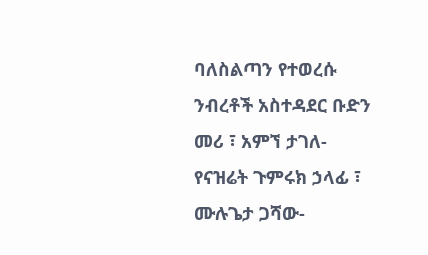ባለስልጣን የተወረሱ ንብረቶች አስተዳደር ቡድን መሪ ፣ አምኘ ታገለ- የናዝሬት ጉምሩክ ኃላፊ ፣ ሙሉጌታ ጋሻው-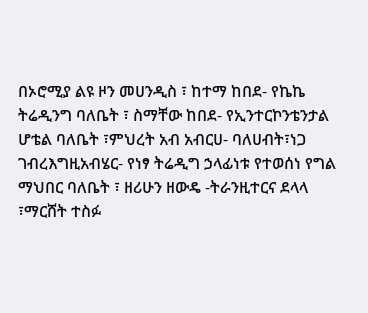በኦሮሚያ ልዩ ዞን መሀንዲስ ፣ ከተማ ከበደ- የኬኬ ትሬዲንግ ባለቤት ፣ ስማቸው ከበደ- የኢንተርኮንቴንታል ሆቴል ባለቤት ፣ምህረት አብ አብርሀ- ባለሀብት፣ነጋ ገብረእግዚአብሄር- የነፃ ትሬዲግ ኃላፊነቱ የተወሰነ የግል ማህበር ባለቤት ፣ ዘሪሁን ዘውዴ -ትራንዚተርና ደላላ ፣ማርሸት ተስፉ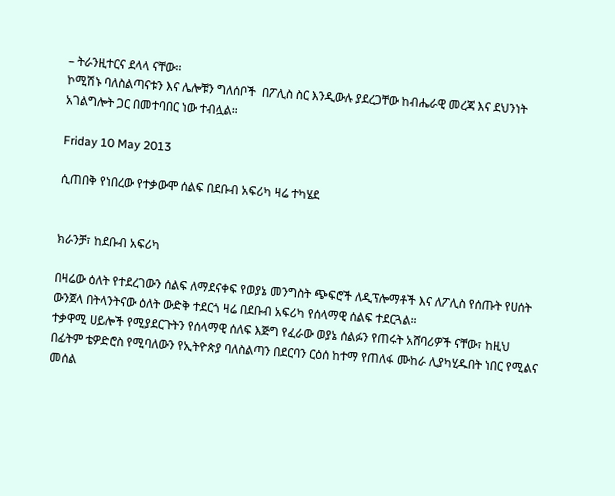– ትራንዚተርና ደላላ ናቸው፡፡
ኮሚሽኑ ባለስልጣናቱን እና ሌሎቹን ግለሰቦች  በፖሊስ ስር እንዲውሉ ያደረጋቸው ከብሔራዊ መረጃ እና ደህንነት አገልግሎት ጋር በመተባበር ነው ተብሏል።

Friday 10 May 2013

ሲጠበቅ የነበረው የተቃውሞ ሰልፍ በደቡብ አፍሪካ ዛሬ ተካሄደ


ክራንቻ፣ ከደቡብ አፍሪካ

በዛሬው ዕለት የተደረገውን ሰልፍ ለማደናቀፍ የወያኔ መንግስት ጭፍሮች ለዲፕሎማቶች እና ለፖሊስ የሰጡት የሀሰት ውንጀላ በትላንትናው ዕለት ውድቅ ተደርጎ ዛሬ በደቡብ አፍሪካ የሰላማዊ ሰልፍ ተደርጓል።
ተቃዋሚ ሀይሎች የሚያደርጉትን የሰላማዊ ሰለፍ እጅግ የፈራው ወያኔ ሰልፉን የጠሩት አሸባሪዎች ናቸው፣ ከዚህ በፊትም ቴዎድሮስ የሚባለውን የኢትዮጵያ ባለስልጣን በደርባን ርዕሰ ከተማ የጠለፋ ሙከራ ሊያካሂዱበት ነበር የሚልና መሰል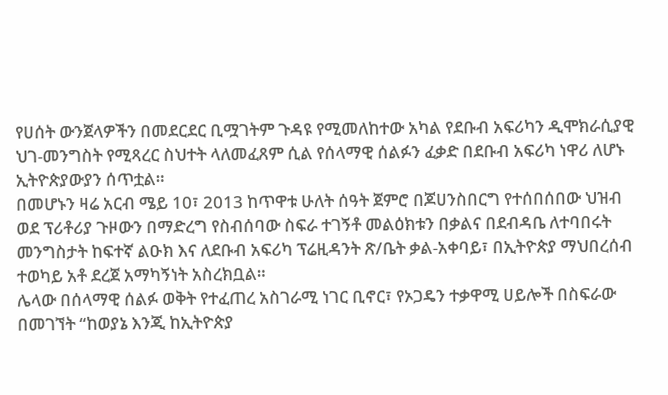የሀሰት ውንጀላዎችን በመደርደር ቢሟገትም ጉዳዩ የሚመለከተው አካል የደቡብ አፍሪካን ዲሞክራሲያዊ ህገ-መንግስት የሚጻረር ስህተት ላለመፈጸም ሲል የሰላማዊ ሰልፉን ፈቃድ በደቡብ አፍሪካ ነዋሪ ለሆኑ ኢትዮጵያውያን ሰጥቷል።
በመሆኑን ዛሬ አርብ ሜይ 10፣ 2013 ከጥዋቱ ሁለት ሰዓት ጀምሮ በጆሀንስበርግ የተሰበሰበው ህዝብ ወደ ፕሪቶሪያ ጉዞውን በማድረግ የስብሰባው ስፍራ ተገኝቶ መልዕክቱን በቃልና በደብዳቤ ለተባበሩት መንግስታት ከፍተኛ ልዑክ እና ለደቡብ አፍሪካ ፕሬዚዳንት ጽ/ቤት ቃል-አቀባይ፣ በኢትዮጵያ ማህበረሰብ ተወካይ አቶ ደረጀ አማካኝነት አስረክቧል።
ሌላው በሰላማዊ ሰልፉ ወቅት የተፈጠረ አስገራሚ ነገር ቢኖር፣ የኦጋዴን ተቃዋሚ ሀይሎች በስፍራው በመገኘት “ከወያኔ እንጂ ከኢትዮጵያ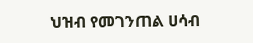ህዝብ የመገንጠል ሀሳብ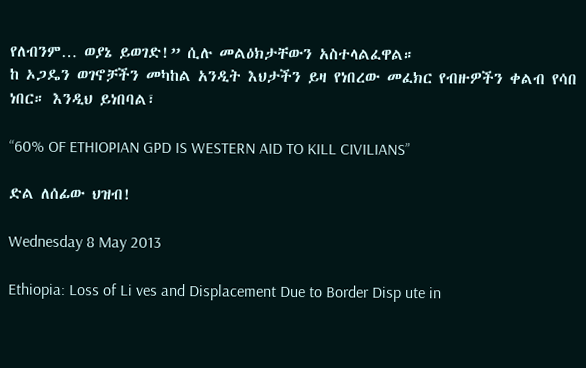የለብንም… ወያኔ ይወገድ!” ሲሉ መልዕክታቸውን አስተላልፈዋል።
ከ ኦጋዴን ወገኖቻችን መካከል አንዲት እህታችን ይዛ የነበረው መፈክር የብዙዎችን ቀልብ የሳበ ነበር። እንዲህ ይነበባል፣

“60% OF ETHIOPIAN GPD IS WESTERN AID TO KILL CIVILIANS”

ድል ለሰፊው ህዝብ!

Wednesday 8 May 2013

Ethiopia: Loss of Li ves and Displacement Due to Border Disp ute in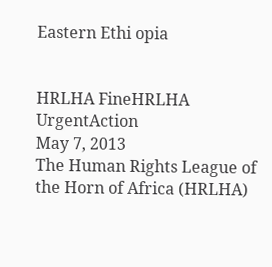Eastern Ethi opia


HRLHA FineHRLHA UrgentAction
May 7, 2013
The Human Rights League of the Horn of Africa (HRLHA)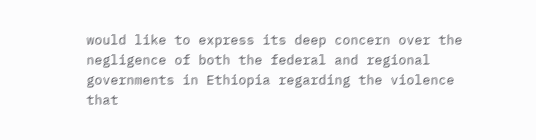would like to express its deep concern over the negligence of both the federal and regional governments in Ethiopia regarding the violence that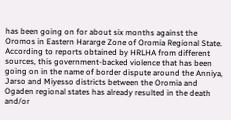has been going on for about six months against the Oromos in Eastern Hararge Zone of Oromia Regional State.
According to reports obtained by HRLHA from different sources, this government-backed violence that has been going on in the name of border dispute around the Anniya, Jarso and Miyesso districts between the Oromia and Ogaden regional states has already resulted in the death and/or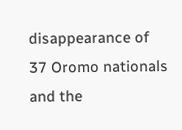disappearance of 37 Oromo nationals and the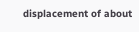displacement of about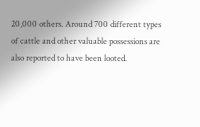20,000 others. Around 700 different types of cattle and other valuable possessions are also reported to have been looted.